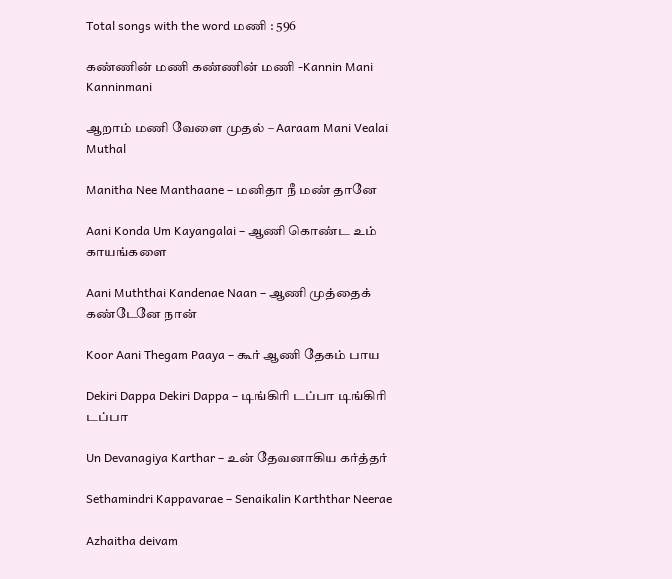Total songs with the word மணி : 596

கண்ணின் மணி கண்ணின் மணி -Kannin Mani Kanninmani

ஆறாம் மணி வேளை முதல் – Aaraam Mani Vealai Muthal

Manitha Nee Manthaane – மனிதா நீ மண் தானே

Aani Konda Um Kayangalai – ஆணி கொண்ட உம் காயங்களை

Aani Muththai Kandenae Naan – ஆணி முத்தைக் கண்டேனே நான்

Koor Aani Thegam Paaya – கூர் ஆணி தேகம் பாய

Dekiri Dappa Dekiri Dappa – டிங்கிரி டப்பா டிங்கிரி டப்பா

Un Devanagiya Karthar – உன் தேவனாகிய கர்த்தர்

Sethamindri Kappavarae – Senaikalin Karththar Neerae

Azhaitha deivam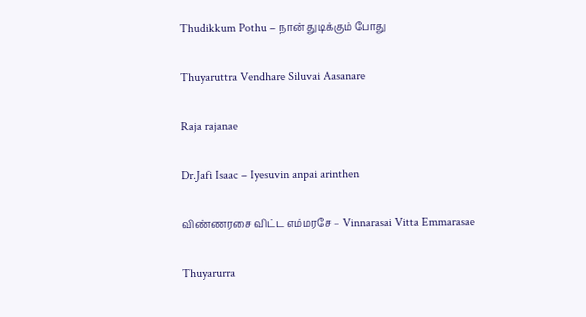Thudikkum Pothu – நான் துடிக்கும் போது

Thuyaruttra Vendhare Siluvai Aasanare

Raja rajanae

Dr.Jafi Isaac – Iyesuvin anpai arinthen

விண்ணரசை விட்ட எம்மரசே – Vinnarasai Vitta Emmarasae

Thuyarurra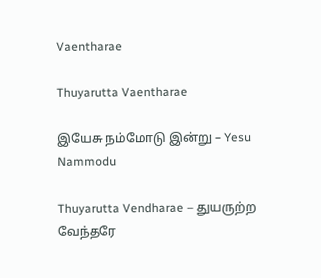Vaentharae

Thuyarutta Vaentharae

இயேசு நம்மோடு இன்று – Yesu Nammodu

Thuyarutta Vendharae – துயருற்ற வேந்தரே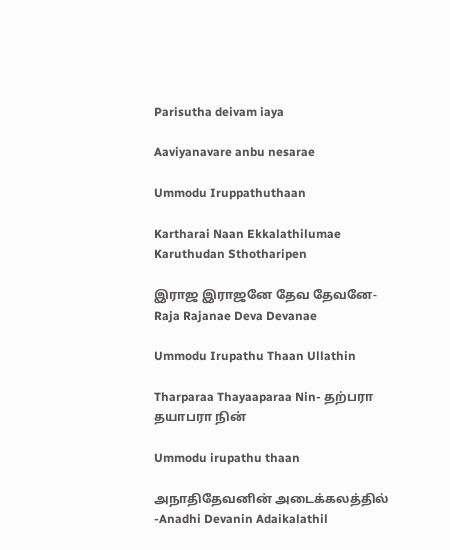Parisutha deivam iaya

Aaviyanavare anbu nesarae

Ummodu Iruppathuthaan

Kartharai Naan Ekkalathilumae Karuthudan Sthotharipen

இராஜ இராஜனே தேவ தேவனே- Raja Rajanae Deva Devanae

Ummodu Irupathu Thaan Ullathin

Tharparaa Thayaaparaa Nin- தற்பரா தயாபரா நின்

Ummodu irupathu thaan

அநாதிதேவனின் அடைக்கலத்தில் -Anadhi Devanin Adaikalathil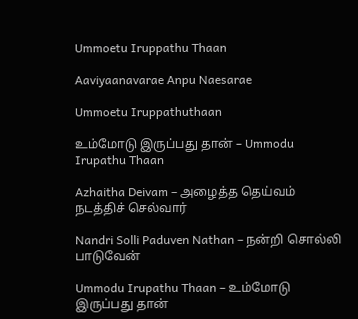Ummoetu Iruppathu Thaan

Aaviyaanavarae Anpu Naesarae

Ummoetu Iruppathuthaan

உம்மோடு இருப்பது தான் – Ummodu Irupathu Thaan

Azhaitha Deivam – அழைத்த தெய்வம் நடத்திச் செல்வார்

Nandri Solli Paduven Nathan – நன்றி சொல்லி பாடுவேன்

Ummodu Irupathu Thaan – உம்மோடு இருப்பது தான்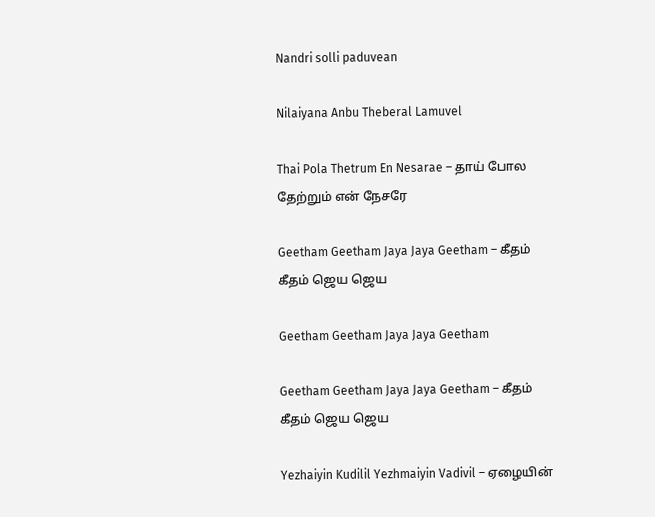Nandri solli paduvean

Nilaiyana Anbu Theberal Lamuvel

Thai Pola Thetrum En Nesarae – தாய் போல தேற்றும் என் நேசரே

Geetham Geetham Jaya Jaya Geetham – கீதம் கீதம் ஜெய ஜெய

Geetham Geetham Jaya Jaya Geetham

Geetham Geetham Jaya Jaya Geetham – கீதம் கீதம் ஜெய ஜெய

Yezhaiyin Kudilil Yezhmaiyin Vadivil – ஏழையின்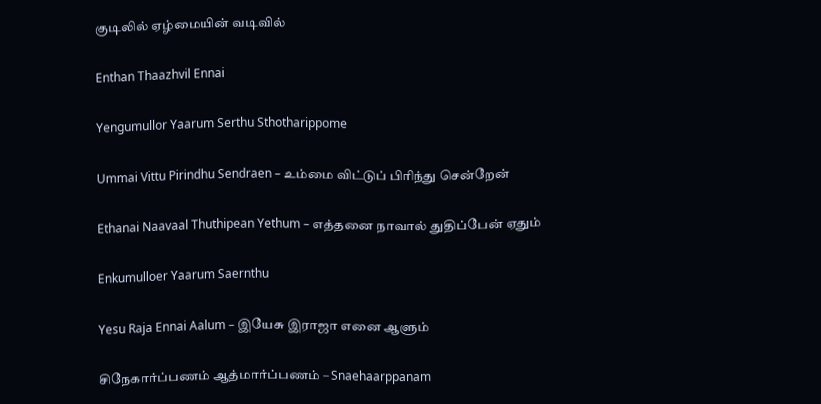குடிலில் ஏழ்மையின் வடிவில்

Enthan Thaazhvil Ennai

Yengumullor Yaarum Serthu Sthotharippome

Ummai Vittu Pirindhu Sendraen – உம்மை விட்டுப் பிரிந்து சென்றேன்

Ethanai Naavaal Thuthipean Yethum – எத்தனை நாவால் துதிப்பேன் ஏதும்

Enkumulloer Yaarum Saernthu

Yesu Raja Ennai Aalum – இயேசு இராஜா எனை ஆளும்

சிநேகார்ப்பணம் ஆத்மார்ப்பணம் – Snaehaarppanam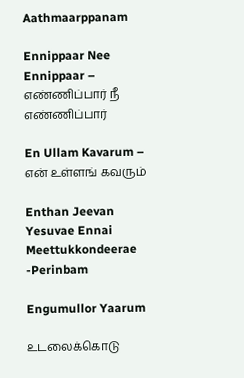Aathmaarppanam

Ennippaar Nee Ennippaar – எண்ணிப்பார் நீ எண்ணிப்பார்

En Ullam Kavarum – என் உள்ளங் கவரும்

Enthan Jeevan Yesuvae Ennai Meettukkondeerae -Perinbam

Engumullor Yaarum

உடலைக்கொடு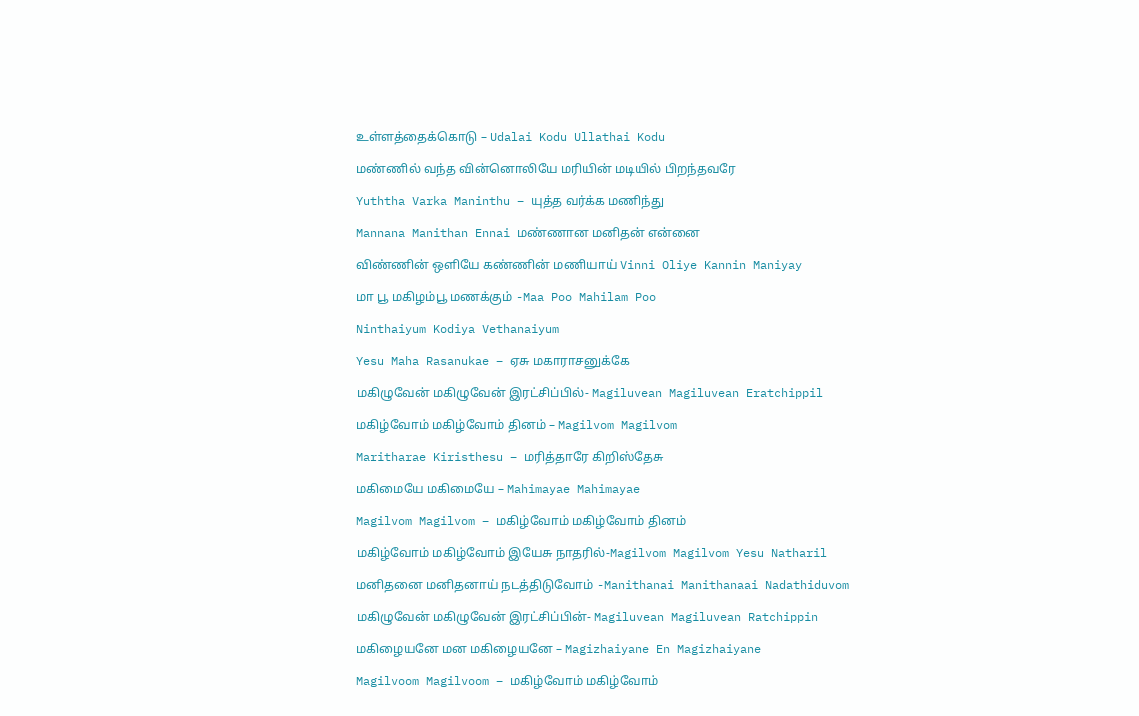உள்ளத்தைக்கொடு – Udalai Kodu Ullathai Kodu

மண்ணில் வந்த வின்னொலியே மரியின் மடியில் பிறந்தவரே

Yuththa Varka Maninthu – யுத்த வர்க்க மணிந்து

Mannana Manithan Ennai மண்ணான மனிதன் என்னை

விண்ணின் ஒளியே கண்ணின் மணியாய் Vinni Oliye Kannin Maniyay

மா பூ மகிழம்பூ மணக்கும் -Maa Poo Mahilam Poo

Ninthaiyum Kodiya Vethanaiyum

Yesu Maha Rasanukae – ஏசு மகாராசனுக்கே

மகிழுவேன் மகிழுவேன் இரட்சிப்பில்- Magiluvean Magiluvean Eratchippil

மகிழ்வோம் மகிழ்வோம் தினம் – Magilvom Magilvom

Maritharae Kiristhesu – மரித்தாரே கிறிஸ்தேசு

மகிமையே மகிமையே – Mahimayae Mahimayae

Magilvom Magilvom – மகிழ்வோம் மகிழ்வோம் தினம்

மகிழ்வோம் மகிழ்வோம் இயேசு நாதரில்-Magilvom Magilvom Yesu Natharil

மனிதனை மனிதனாய் நடத்திடுவோம் -Manithanai Manithanaai Nadathiduvom

மகிழுவேன் மகிழுவேன் இரட்சிப்பின்- Magiluvean Magiluvean Ratchippin

மகிழையனே மன மகிழையனே – Magizhaiyane En Magizhaiyane

Magilvoom Magilvoom – மகிழ்வோம் மகிழ்வோம்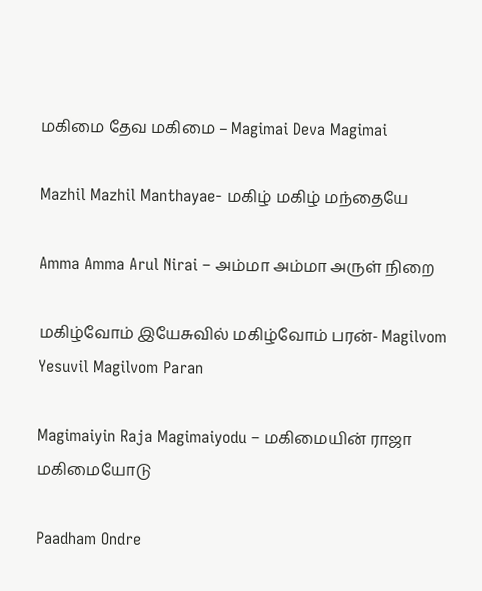மகிமை தேவ மகிமை – Magimai Deva Magimai

Mazhil Mazhil Manthayae- மகிழ் மகிழ் மந்தையே

Amma Amma Arul Nirai – அம்மா அம்மா அருள் நிறை

மகிழ்வோம் இயேசுவில் மகிழ்வோம் பரன்- Magilvom Yesuvil Magilvom Paran

Magimaiyin Raja Magimaiyodu – மகிமையின் ராஜா மகிமையோடு

Paadham Ondre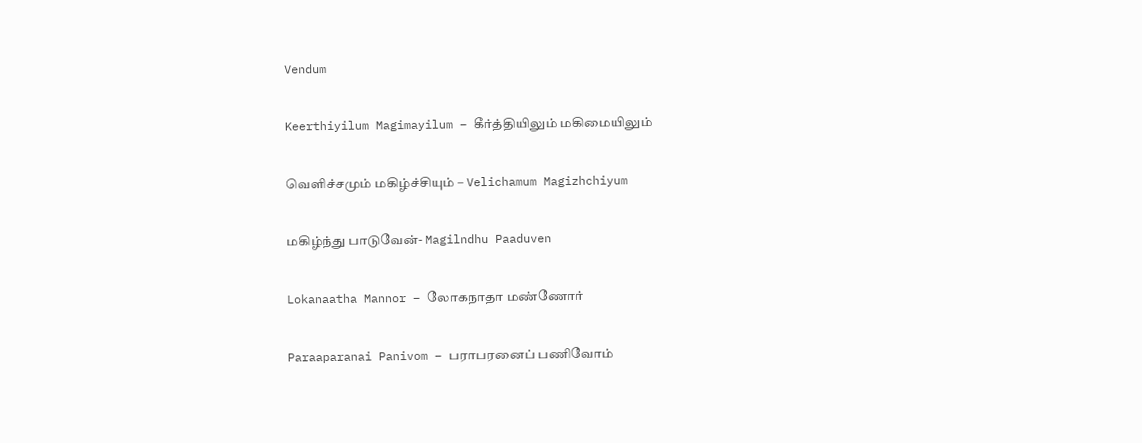Vendum

Keerthiyilum Magimayilum – கீர்த்தியிலும் மகிமையிலும்

வெளிச்சமும் மகிழ்ச்சியும் – Velichamum Magizhchiyum

மகிழ்ந்து பாடுவேன்- Magilndhu Paaduven

Lokanaatha Mannor – லோகநாதா மண்ணோர்

Paraaparanai Panivom – பராபரனைப் பணிவோம்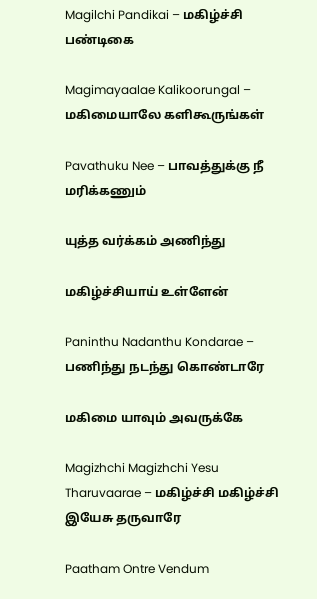Magilchi Pandikai – மகிழ்ச்சி பண்டிகை

Magimayaalae Kalikoorungal – மகிமையாலே களிகூருங்கள்

Pavathuku Nee – பாவத்துக்கு நீ மரிக்கணும்

யுத்த வர்க்கம் அணிந்து

மகிழ்ச்சியாய் உள்ளேன்

Paninthu Nadanthu Kondarae – பணிந்து நடந்து கொண்டாரே

மகிமை யாவும் அவருக்கே

Magizhchi Magizhchi Yesu Tharuvaarae – மகிழ்ச்சி மகிழ்ச்சி இயேசு தருவாரே

Paatham Ontre Vendum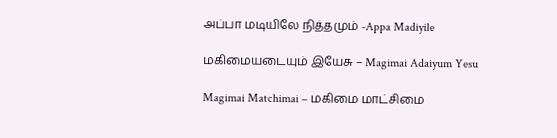அப்பா மடியிலே நித்தமும் -Appa Madiyile

மகிமையடையும் இயேசு – Magimai Adaiyum Yesu

Magimai Matchimai – மகிமை மாட்சிமை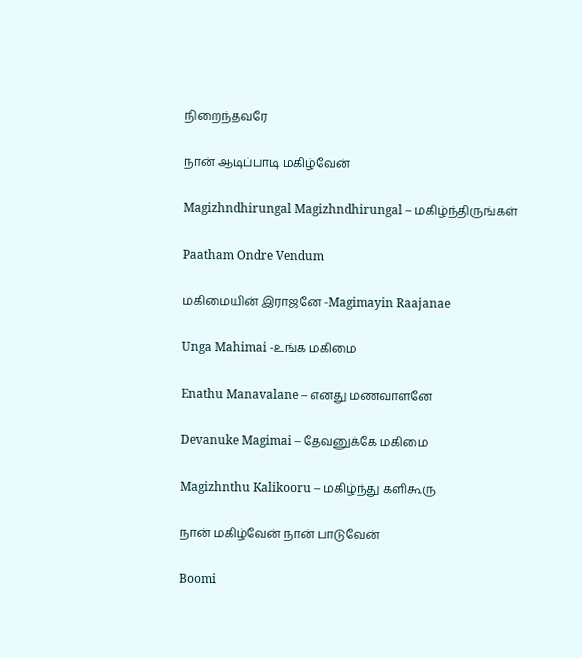நிறைந்தவரே

நான் ஆடிப்பாடி மகிழ்வேன்

Magizhndhirungal Magizhndhirungal – மகிழ்ந்திருங்கள்

Paatham Ondre Vendum

மகிமையின் இராஜனே -Magimayin Raajanae

Unga Mahimai -உங்க மகிமை

Enathu Manavalane – எனது மணவாளனே

Devanuke Magimai – தேவனுக்கே மகிமை

Magizhnthu Kalikooru – மகிழ்ந்து களிகூரு

நான் மகிழ்வேன் நான் பாடுவேன்

Boomi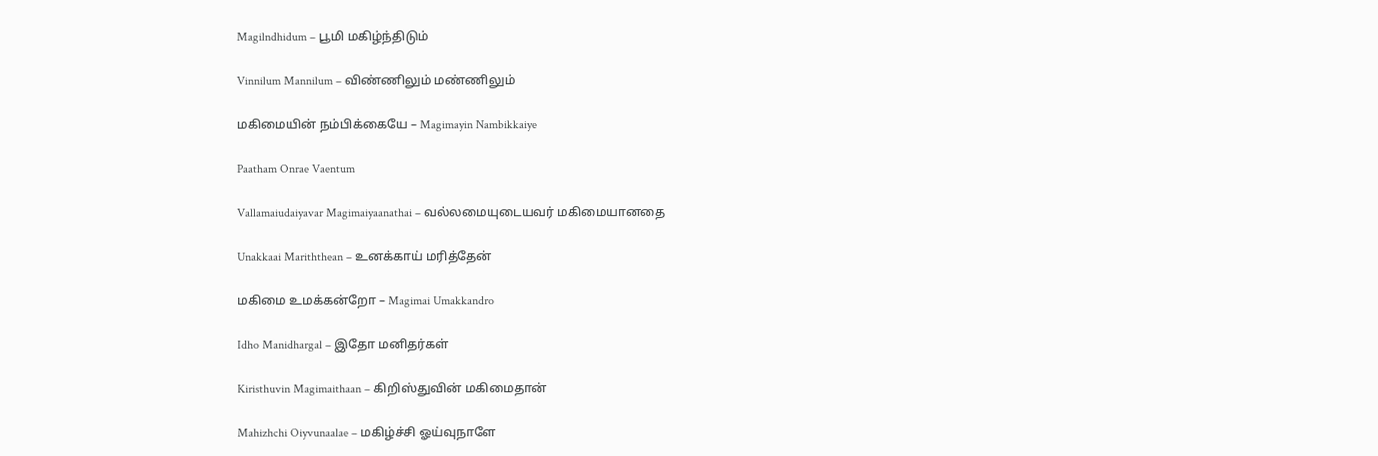Magilndhidum – பூமி மகிழ்ந்திடும்

Vinnilum Mannilum – விண்ணிலும் மண்ணிலும்

மகிமையின் நம்பிக்கையே – Magimayin Nambikkaiye

Paatham Onrae Vaentum

Vallamaiudaiyavar Magimaiyaanathai – வல்லமையுடையவர் மகிமையானதை

Unakkaai Mariththean – உனக்காய் மரித்தேன்

மகிமை உமக்கன்றோ – Magimai Umakkandro

Idho Manidhargal – இதோ மனிதர்கள்

Kiristhuvin Magimaithaan – கிறிஸ்துவின் மகிமைதான்

Mahizhchi Oiyvunaalae – மகிழ்ச்சி ஓய்வுநாளே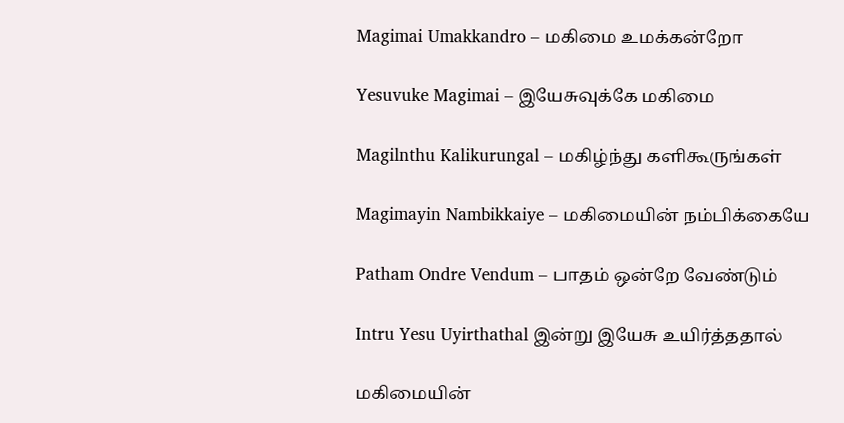Magimai Umakkandro – மகிமை உமக்கன்றோ

Yesuvuke Magimai – இயேசுவுக்கே மகிமை

Magilnthu Kalikurungal – மகிழ்ந்து களிகூருங்கள்

Magimayin Nambikkaiye – மகிமையின் நம்பிக்கையே

Patham Ondre Vendum – பாதம் ஒன்றே வேண்டும்

Intru Yesu Uyirthathal இன்று இயேசு உயிர்த்ததால்

மகிமையின்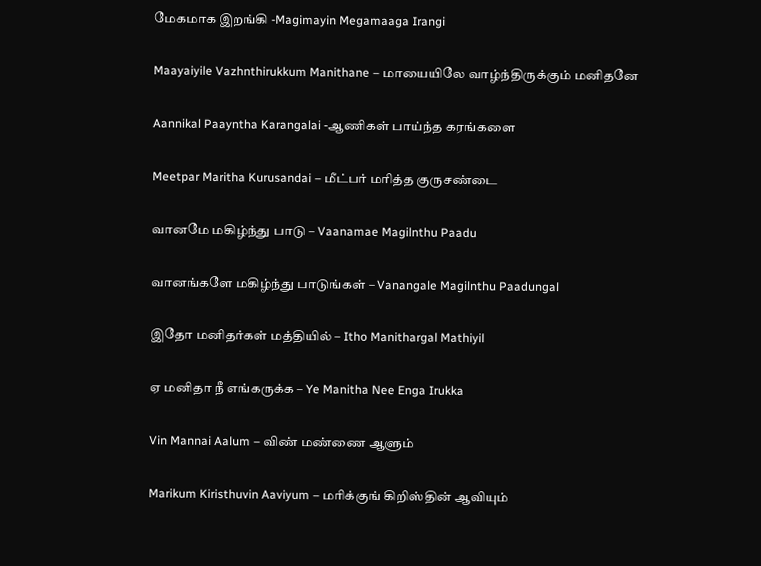மேகமாக இறங்கி -Magimayin Megamaaga Irangi

Maayaiyile Vazhnthirukkum Manithane – மாயையிலே வாழ்ந்திருக்கும் மனிதனே

Aannikal Paayntha Karangalai -ஆணிகள் பாய்ந்த கரங்களை

Meetpar Maritha Kurusandai – மீட்பர் மரித்த குருசண்டை

வானமே மகிழ்ந்து பாடு – Vaanamae Magilnthu Paadu

வானங்களே மகிழ்ந்து பாடுங்கள் – Vanangale Magilnthu Paadungal

இதோ மனிதர்கள் மத்தியில் – Itho Manithargal Mathiyil

ஏ மனிதா நீ எங்கருக்க – Ye Manitha Nee Enga Irukka

Vin Mannai Aalum – விண் மண்ணை ஆளும்

Marikum Kiristhuvin Aaviyum – மரிக்குங் கிறிஸ்தின் ஆவியும்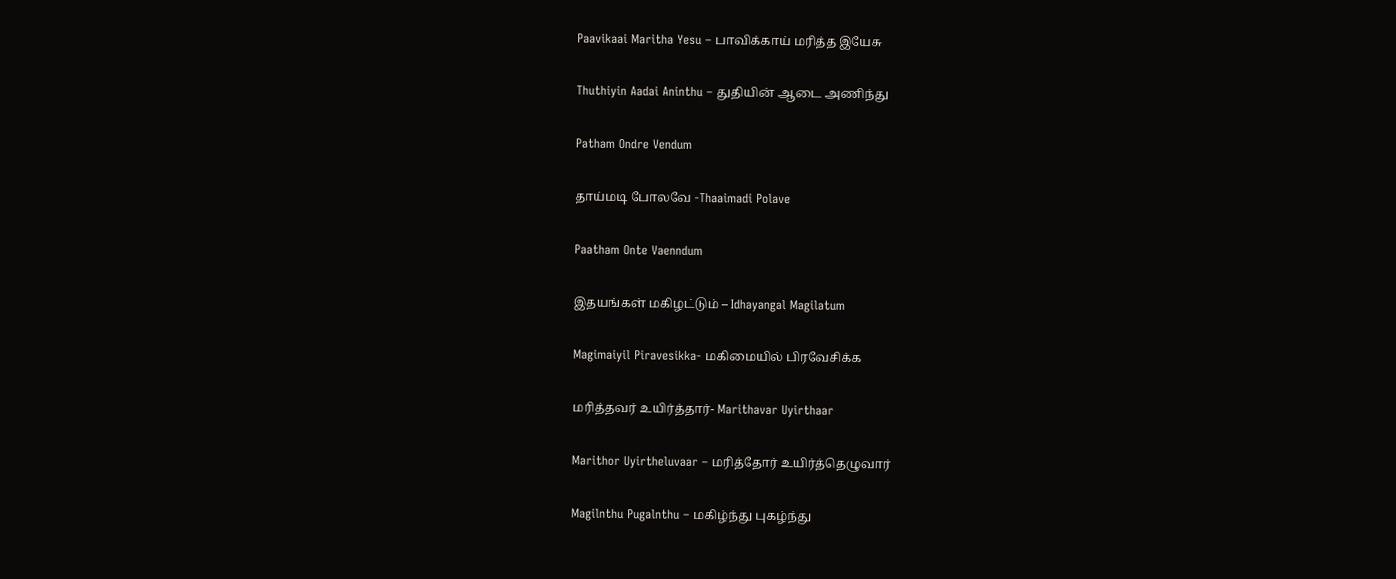Paavikaai Maritha Yesu – பாவிக்காய் மரித்த இயேசு

Thuthiyin Aadai Aninthu – துதியின் ஆடை அணிந்து

Patham Ondre Vendum

தாய்மடி போலவே -Thaaimadi Polave

Paatham Onte Vaenndum

இதயங்கள் மகிழட்டும் – Idhayangal Magilatum

Magimaiyil Piravesikka- மகிமையில் பிரவேசிக்க

மரித்தவர் உயிர்த்தார்- Marithavar Uyirthaar

Marithor Uyirtheluvaar – மரித்தோர் உயிர்த்தெழுவார்

Magilnthu Pugalnthu – மகிழ்ந்து புகழ்ந்து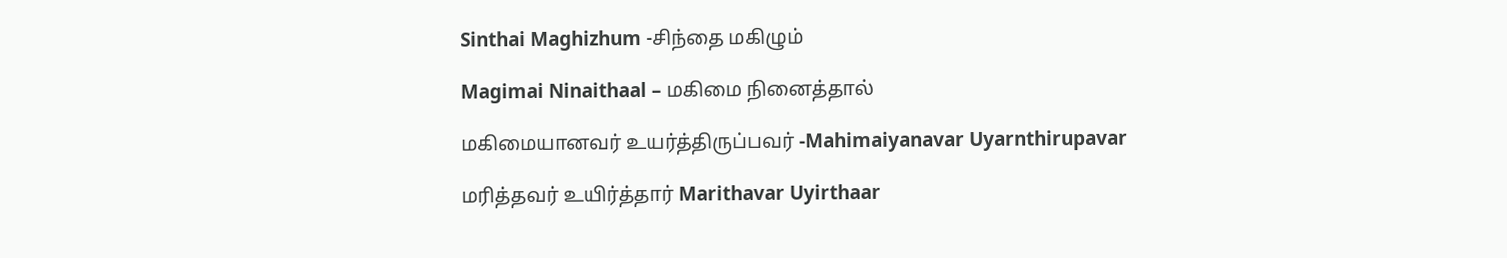Sinthai Maghizhum -சிந்தை மகிழும்

Magimai Ninaithaal – மகிமை நினைத்தால்

மகிமையானவர் உயர்த்திருப்பவர் -Mahimaiyanavar Uyarnthirupavar

மரித்தவர் உயிர்த்தார் Marithavar Uyirthaar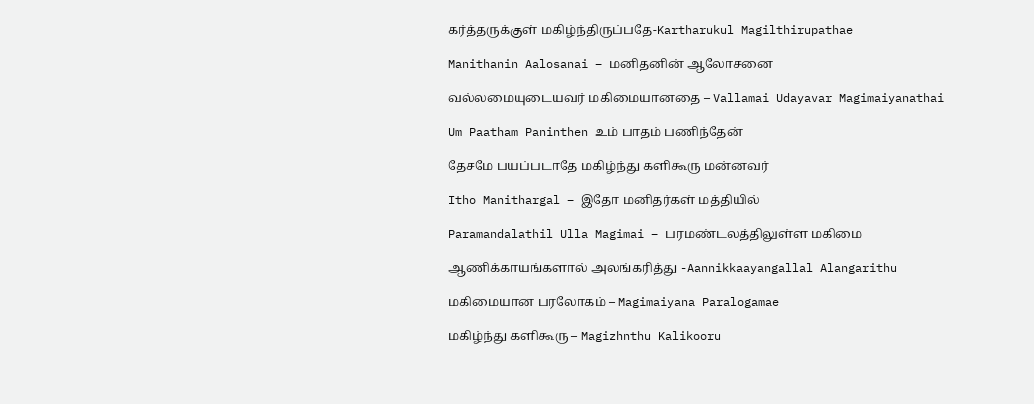கர்த்தருக்குள் மகிழ்ந்திருப்பதே-Kartharukul Magilthirupathae

Manithanin Aalosanai – மனிதனின் ஆலோசனை

வல்லமையுடையவர் மகிமையானதை – Vallamai Udayavar Magimaiyanathai

Um Paatham Paninthen உம் பாதம் பணிந்தேன்

தேசமே பயப்படாதே மகிழ்ந்து களிகூரு மன்னவர்

Itho Manithargal – இதோ மனிதர்கள் மத்தியில்

Paramandalathil Ulla Magimai – பரமண்டலத்திலுள்ள மகிமை

ஆணிக்காயங்களால் அலங்கரித்து -Aannikkaayangallal Alangarithu

மகிமையான பரலோகம் – Magimaiyana Paralogamae

மகிழ்ந்து களிகூரு – Magizhnthu Kalikooru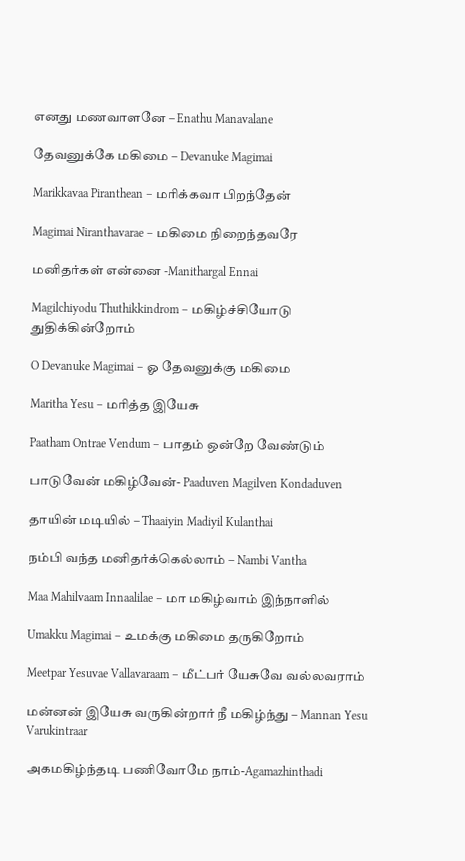எனது மணவாளனே – Enathu Manavalane

தேவனுக்கே மகிமை – Devanuke Magimai

Marikkavaa Piranthean – மரிக்கவா பிறந்தேன்

Magimai Niranthavarae – மகிமை நிறைந்தவரே

மனிதர்கள் என்னை -Manithargal Ennai

Magilchiyodu Thuthikkindrom – மகிழ்ச்சியோடு துதிக்கின்றோம்

O Devanuke Magimai – ஓ தேவனுக்கு மகிமை

Maritha Yesu – மரித்த இயேசு

Paatham Ontrae Vendum – பாதம் ஒன்றே வேண்டும்

பாடுவேன் மகிழ்வேன்- Paaduven Magilven Kondaduven

தாயின் மடியில் – Thaaiyin Madiyil Kulanthai

நம்பி வந்த மனிதர்க்கெல்லாம் – Nambi Vantha

Maa Mahilvaam Innaalilae – மா மகிழ்வாம் இந்நாளில்

Umakku Magimai – உமக்கு மகிமை தருகிறோம்

Meetpar Yesuvae Vallavaraam – மீட்பர் யேசுவே வல்லவராம்

மன்னன் இயேசு வருகின்றார் நீ மகிழ்ந்து – Mannan Yesu Varukintraar

அகமகிழ்ந்தடி பணிவோமே நாம்-Agamazhinthadi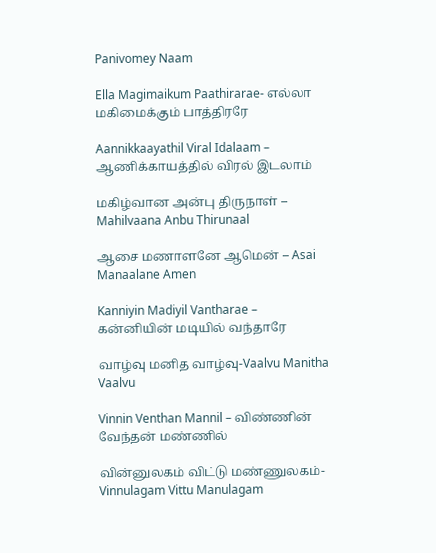Panivomey Naam

Ella Magimaikum Paathirarae- எல்லா மகிமைக்கும் பாத்திரரே

Aannikkaayathil Viral Idalaam – ஆணிக்காயத்தில் விரல் இடலாம்

மகிழ்வான அன்பு திருநாள் – Mahilvaana Anbu Thirunaal

ஆசை மணாளனே ஆமென் – Asai Manaalane Amen

Kanniyin Madiyil Vantharae – கன்னியின் மடியில் வந்தாரே

வாழ்வு மனித வாழ்வு-Vaalvu Manitha Vaalvu

Vinnin Venthan Mannil – விண்ணின் வேந்தன் மண்ணில்

வின்னுலகம் விட்டு மண்ணுலகம்- Vinnulagam Vittu Manulagam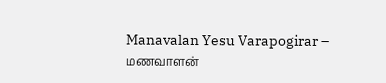Manavalan Yesu Varapogirar – மணவாளன்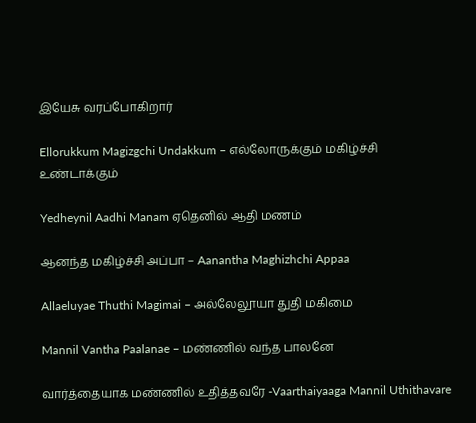இயேசு வரப்போகிறார்

Ellorukkum Magizgchi Undakkum – எல்லோருக்கும் மகிழ்ச்சி உண்டாக்கும்

Yedheynil Aadhi Manam ஏதெனில் ஆதி மணம்

ஆனந்த மகிழ்ச்சி அப்பா – Aanantha Maghizhchi Appaa

Allaeluyae Thuthi Magimai – அல்லேலூயா துதி மகிமை

Mannil Vantha Paalanae – மண்ணில் வந்த பாலனே

வார்த்தையாக மண்ணில் உதித்தவரே -Vaarthaiyaaga Mannil Uthithavare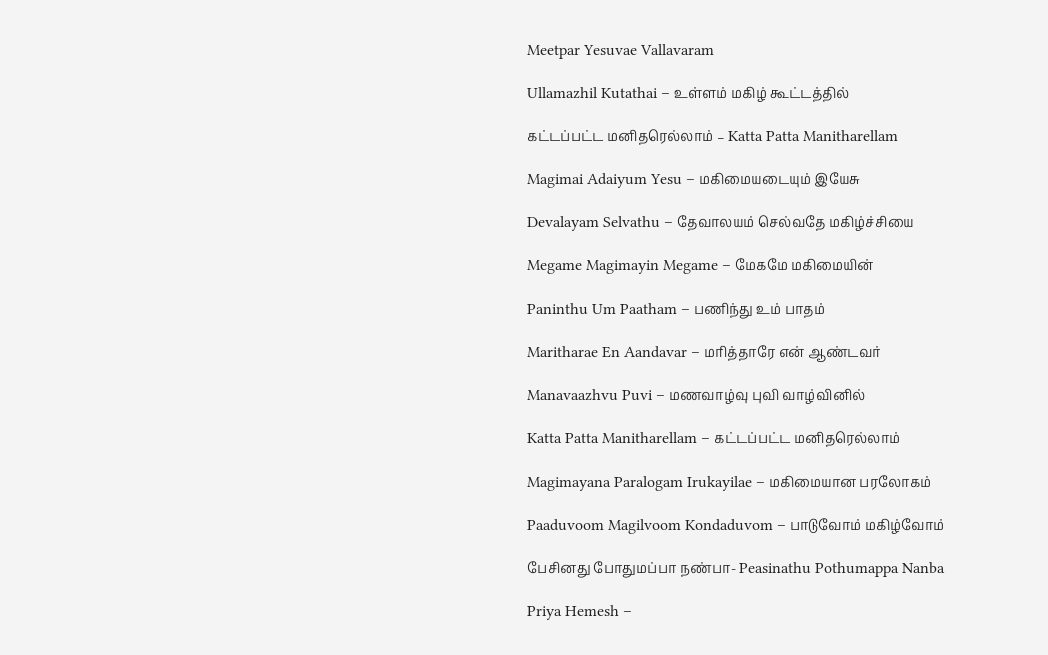Meetpar Yesuvae Vallavaram

Ullamazhil Kutathai – உள்ளம் மகிழ் கூட்டத்தில்

கட்டப்பட்ட மனிதரெல்லாம் – Katta Patta Manitharellam

Magimai Adaiyum Yesu – மகிமையடையும் இயேசு

Devalayam Selvathu – தேவாலயம் செல்வதே மகிழ்ச்சியை

Megame Magimayin Megame – மேகமே மகிமையின்

Paninthu Um Paatham – பணிந்து உம் பாதம்

Maritharae En Aandavar – மரித்தாரே என் ஆண்டவர்

Manavaazhvu Puvi – மணவாழ்வு புவி வாழ்வினில்

Katta Patta Manitharellam – கட்டப்பட்ட மனிதரெல்லாம்

Magimayana Paralogam Irukayilae – மகிமையான பரலோகம்

Paaduvoom Magilvoom Kondaduvom – பாடுவோம் மகிழ்வோம்

பேசினது போதுமப்பா நண்பா- Peasinathu Pothumappa Nanba

Priya Hemesh –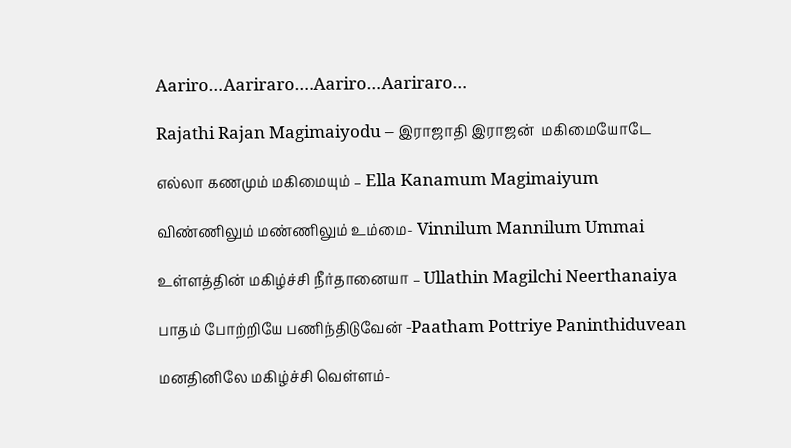Aariro…Aariraro….Aariro…Aariraro…

Rajathi Rajan Magimaiyodu – இராஜாதி இராஜன்  மகிமையோடே

எல்லா கணமும் மகிமையும் – Ella Kanamum Magimaiyum

விண்ணிலும் மண்ணிலும் உம்மை- Vinnilum Mannilum Ummai

உள்ளத்தின் மகிழ்ச்சி நீர்தானையா – Ullathin Magilchi Neerthanaiya

பாதம் போற்றியே பணிந்திடுவேன் -Paatham Pottriye Paninthiduvean

மனதினிலே மகிழ்ச்சி வெள்ளம்-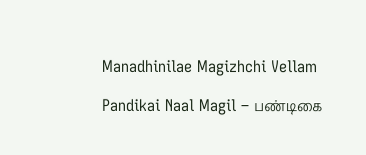Manadhinilae Magizhchi Vellam

Pandikai Naal Magil – பண்டிகை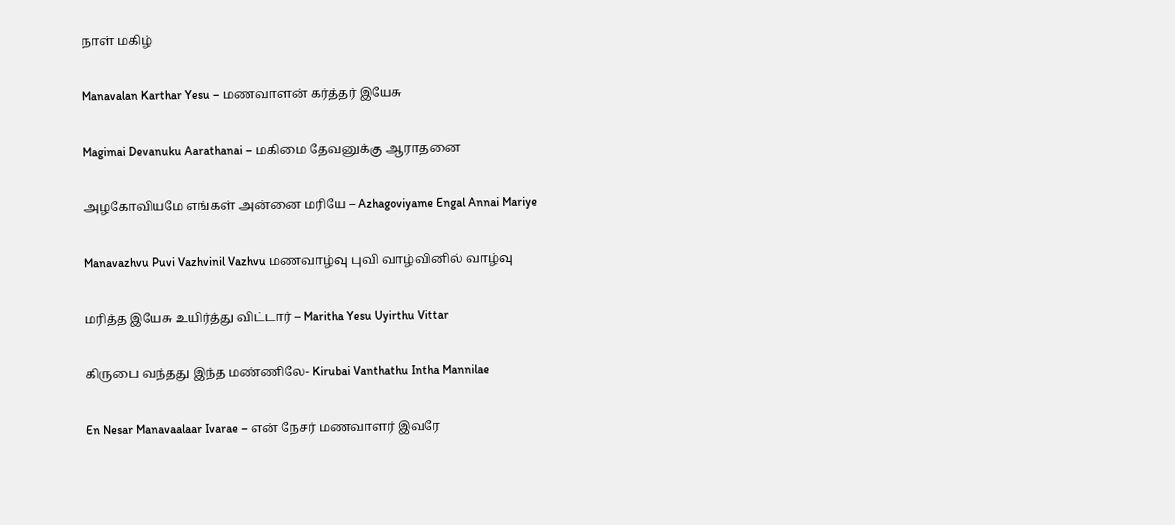நாள் மகிழ்

Manavalan Karthar Yesu – மணவாளன் கர்த்தர் இயேசு

Magimai Devanuku Aarathanai – மகிமை தேவனுக்கு ஆராதனை

அழகோவியமே எங்கள் அன்னை மரியே – Azhagoviyame Engal Annai Mariye

Manavazhvu Puvi Vazhvinil Vazhvu மணவாழ்வு புவி வாழ்வினில் வாழ்வு

மரித்த இயேசு உயிர்த்து விட்டார் – Maritha Yesu Uyirthu Vittar

கிருபை வந்தது இந்த மண்ணிலே- Kirubai Vanthathu Intha Mannilae

En Nesar Manavaalaar Ivarae – என் நேசர் மணவாளர் இவரே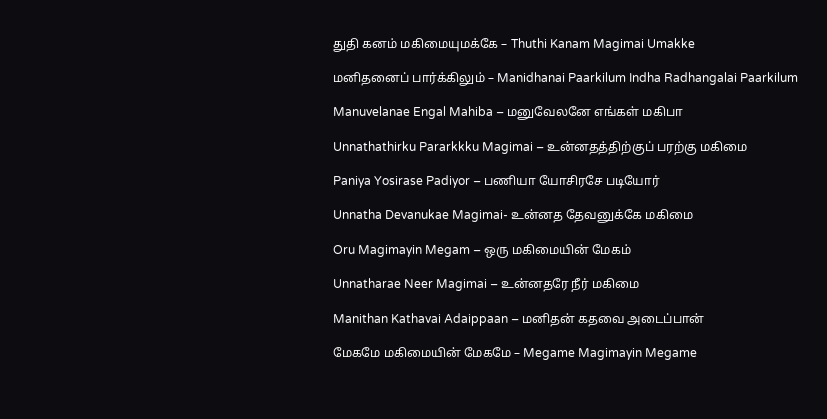துதி கனம் மகிமையுமக்கே – Thuthi Kanam Magimai Umakke

மனிதனைப் பார்க்கிலும் – Manidhanai Paarkilum Indha Radhangalai Paarkilum

Manuvelanae Engal Mahiba – மனுவேலனே எங்கள் மகிபா

Unnathathirku Pararkkku Magimai – உன்னதத்திற்குப் பரற்கு மகிமை

Paniya Yosirase Padiyor – பணியா யோசிரசே படியோர்

Unnatha Devanukae Magimai- உன்னத தேவனுக்கே மகிமை

Oru Magimayin Megam – ஒரு மகிமையின் மேகம்

Unnatharae Neer Magimai – உன்னதரே நீர் மகிமை

Manithan Kathavai Adaippaan – மனிதன் கதவை அடைப்பான்

மேகமே மகிமையின் மேகமே – Megame Magimayin Megame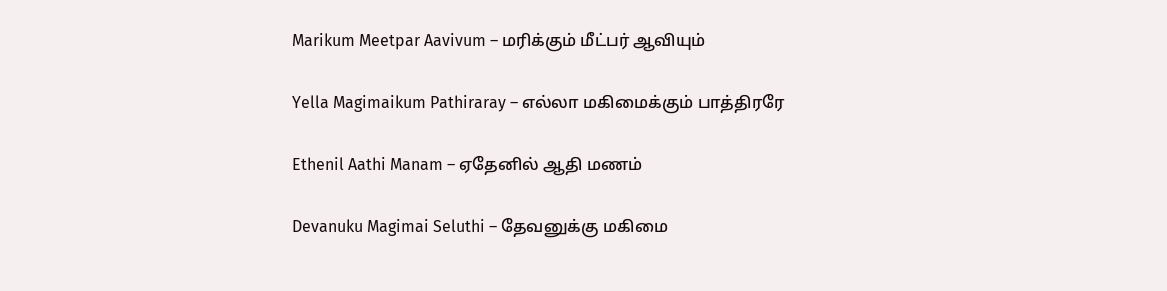Marikum Meetpar Aavivum – மரிக்கும் மீட்பர் ஆவியும்

Yella Magimaikum Pathiraray – எல்லா மகிமைக்கும் பாத்திரரே

Ethenil Aathi Manam – ஏதேனில் ஆதி மணம்

Devanuku Magimai Seluthi – தேவனுக்கு மகிமை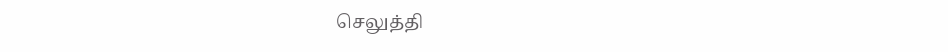செலுத்தி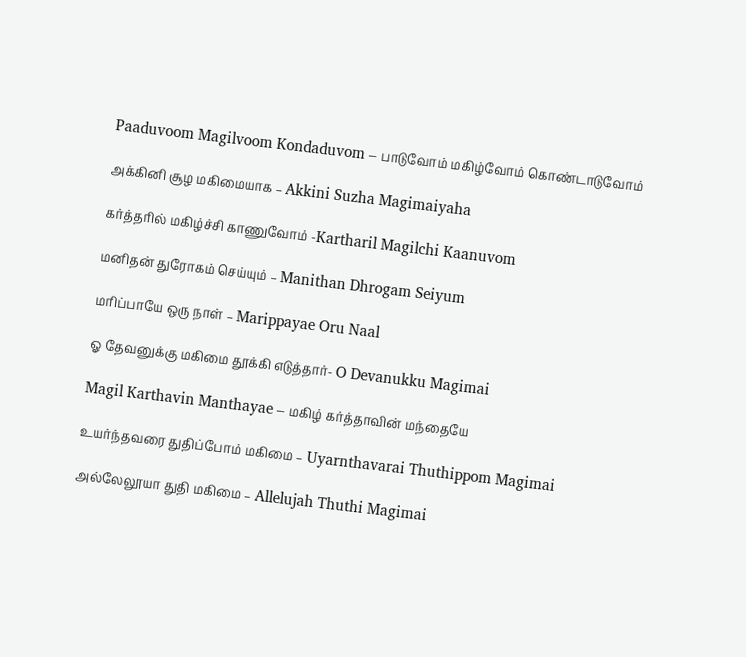Paaduvoom Magilvoom Kondaduvom – பாடுவோம் மகிழ்வோம் கொண்டாடுவோம்

அக்கினி சூழ மகிமையாக – Akkini Suzha Magimaiyaha

கர்த்தரில் மகிழ்ச்சி காணுவோம் -Kartharil Magilchi Kaanuvom

மனிதன் துரோகம் செய்யும் – Manithan Dhrogam Seiyum

மரிப்பாயே ஒரு நாள் – Marippayae Oru Naal

ஓ தேவனுக்கு மகிமை தூக்கி எடுத்தார்- O Devanukku Magimai

Magil Karthavin Manthayae – மகிழ் கர்த்தாவின் மந்தையே

உயர்ந்தவரை துதிப்போம் மகிமை – Uyarnthavarai Thuthippom Magimai

அல்லேலூயா துதி மகிமை – Allelujah Thuthi Magimai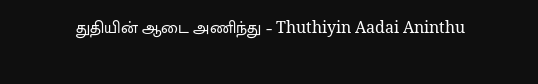துதியின் ஆடை அணிந்து – Thuthiyin Aadai Aninthu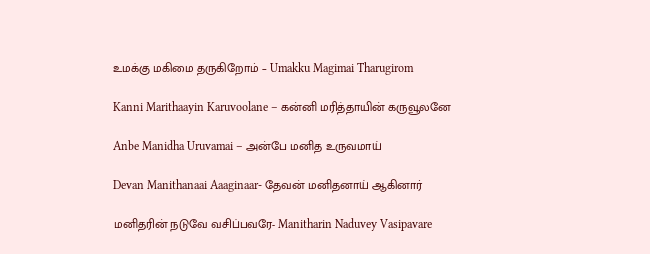உமக்கு மகிமை தருகிறோம் – Umakku Magimai Tharugirom

Kanni Marithaayin Karuvoolane – கன்னி மரித்தாயின் கருவூலனே

Anbe Manidha Uruvamai – அன்பே மனித உருவமாய்

Devan Manithanaai Aaaginaar- தேவன் மனிதனாய் ஆகினார்

மனிதரின் நடுவே வசிப்பவரே- Manitharin Naduvey Vasipavare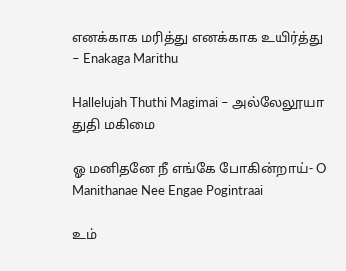எனக்காக மரித்து எனக்காக உயிர்த்து – Enakaga Marithu

Hallelujah Thuthi Magimai – அல்லேலூயா துதி மகிமை

ஓ மனிதனே நீ எங்கே போகின்றாய்- O Manithanae Nee Engae Pogintraai

உம்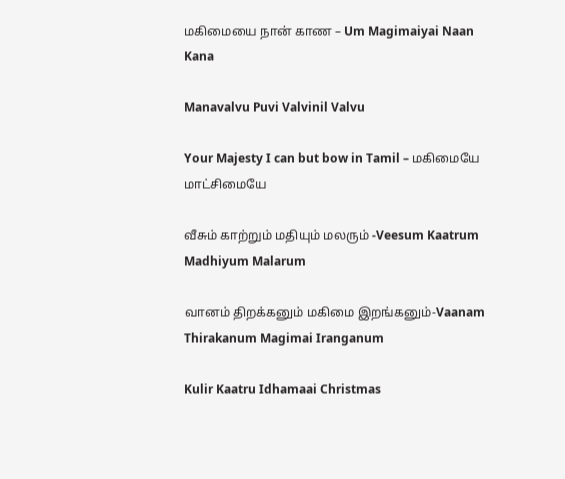மகிமையை நான் காண – Um Magimaiyai Naan Kana

Manavalvu Puvi Valvinil Valvu

Your Majesty I can but bow in Tamil – மகிமையே மாட்சிமையே

வீசும் காற்றும் மதியும் மலரும் -Veesum Kaatrum Madhiyum Malarum

வானம் திறக்கனும் மகிமை இறங்கனும்-Vaanam Thirakanum Magimai Iranganum

Kulir Kaatru Idhamaai Christmas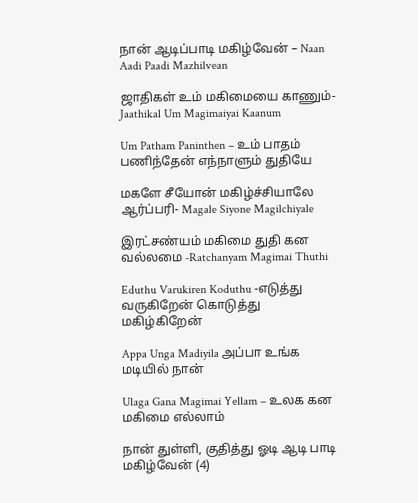நான் ஆடிப்பாடி மகிழ்வேன் – Naan Aadi Paadi Mazhilvean

ஜாதிகள் உம் மகிமையை காணும்-Jaathikal Um Magimaiyai Kaanum

Um Patham Paninthen – உம் பாதம் பணிந்தேன் எந்நாளும் துதியே

மகளே சீயோன் மகிழ்ச்சியாலே ஆர்ப்பரி- Magale Siyone Magilchiyale

இரட்சண்யம் மகிமை துதி கன வல்லமை -Ratchanyam Magimai Thuthi

Eduthu Varukiren Koduthu -எடுத்து வருகிறேன் கொடுத்து மகிழ்கிறேன்

Appa Unga Madiyila அப்பா உங்க மடியில் நான்

Ulaga Gana Magimai Yellam – உலக கன மகிமை எல்லாம்

நான் துள்ளி, குதித்து ஓடி ஆடி பாடி மகிழ்வேன் (4)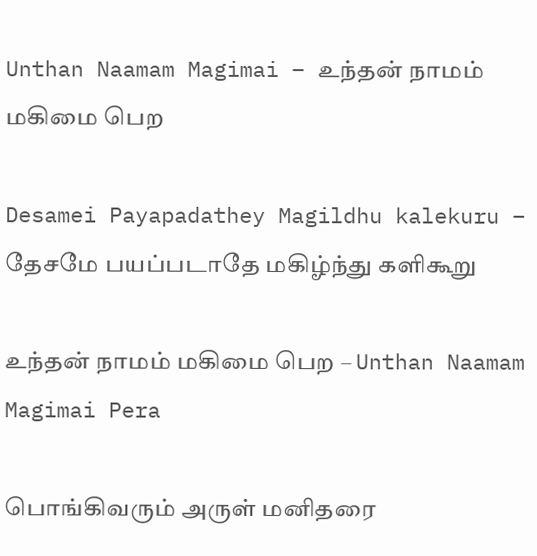Unthan Naamam Magimai – உந்தன் நாமம் மகிமை பெற

Desamei Payapadathey Magildhu kalekuru – தேசமே பயப்படாதே மகிழ்ந்து களிகூறு

உந்தன் நாமம் மகிமை பெற – Unthan Naamam Magimai Pera

பொங்கிவரும் அருள் மனிதரை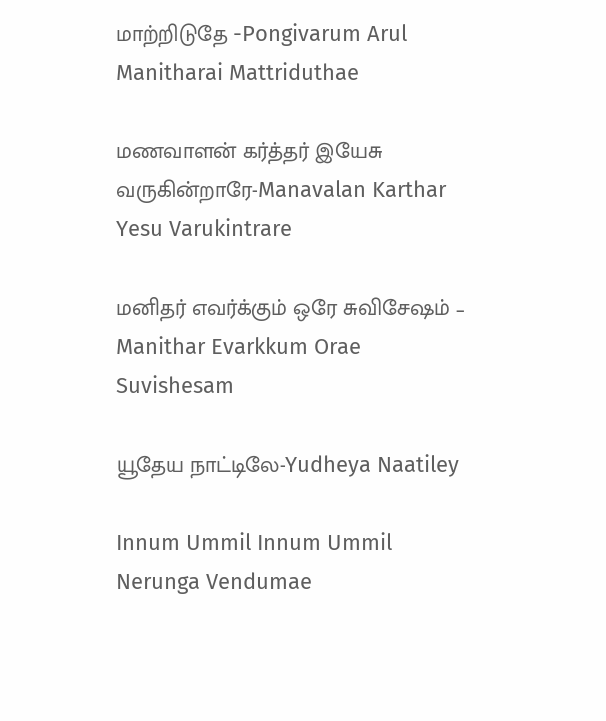மாற்றிடுதே -Pongivarum Arul Manitharai Mattriduthae

மணவாளன் கர்த்தர் இயேசு வருகின்றாரே-Manavalan Karthar Yesu Varukintrare

மனிதர் எவர்க்கும் ஒரே சுவிசேஷம் – Manithar Evarkkum Orae Suvishesam

யூதேய நாட்டிலே-Yudheya Naatiley

Innum Ummil Innum Ummil Nerunga Vendumae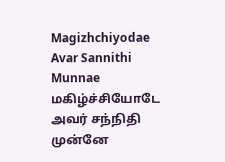Magizhchiyodae Avar Sannithi Munnae மகிழ்ச்சியோடே அவர் சந்நிதி முன்னே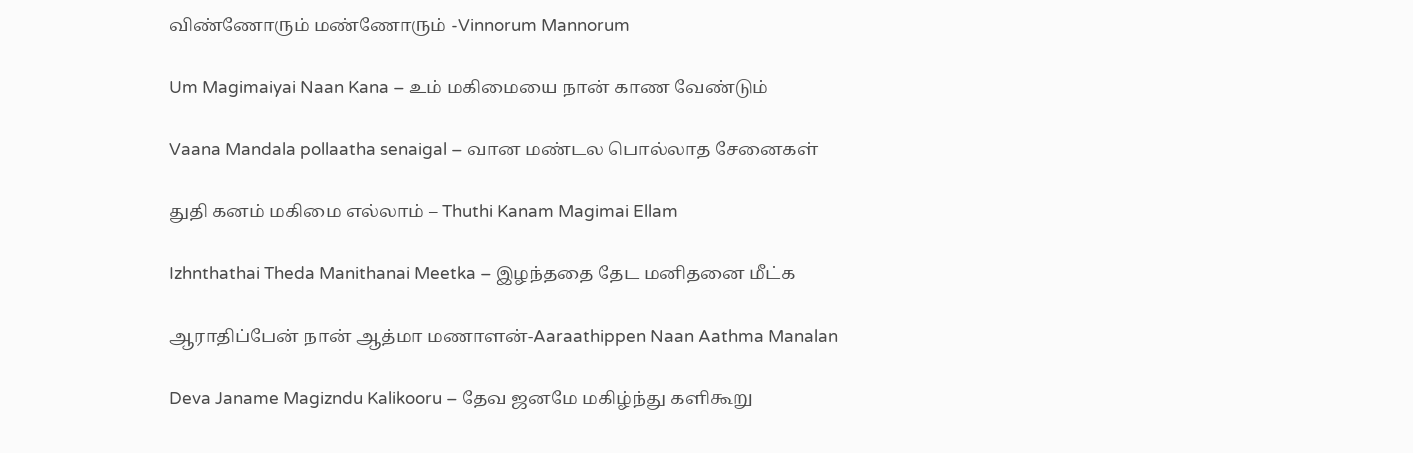விண்ணோரும் மண்ணோரும் -Vinnorum Mannorum

Um Magimaiyai Naan Kana – உம் மகிமையை நான் காண வேண்டும்

Vaana Mandala pollaatha senaigal – வான மண்டல பொல்லாத சேனைகள்

துதி கனம் மகிமை எல்லாம் – Thuthi Kanam Magimai Ellam

Izhnthathai Theda Manithanai Meetka – இழந்ததை தேட மனிதனை மீட்க

ஆராதிப்பேன் நான் ஆத்மா மணாளன்-Aaraathippen Naan Aathma Manalan

Deva Janame Magizndu Kalikooru – தேவ ஜனமே மகிழ்ந்து களிகூறு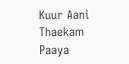Kuur Aani Thaekam Paaya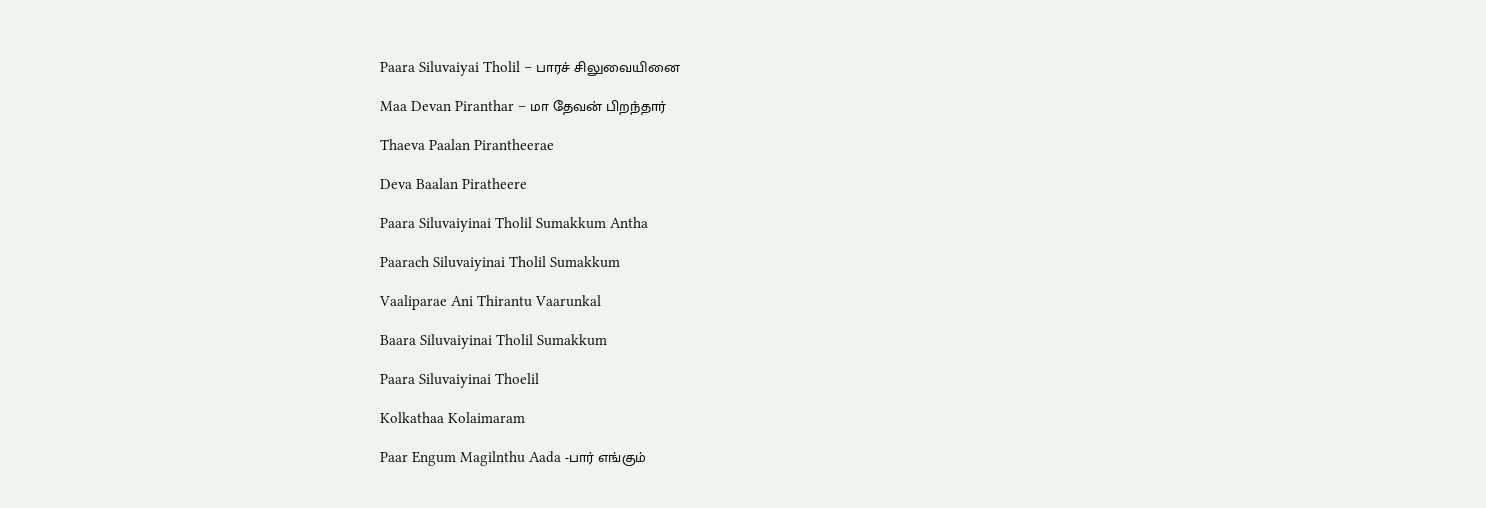Paara Siluvaiyai Tholil – பாரச் சிலுவையினை

Maa Devan Piranthar – மா தேவன் பிறந்தார்

Thaeva Paalan Pirantheerae

Deva Baalan Piratheere

Paara Siluvaiyinai Tholil Sumakkum Antha

Paarach Siluvaiyinai Tholil Sumakkum

Vaaliparae Ani Thirantu Vaarunkal

Baara Siluvaiyinai Tholil Sumakkum

Paara Siluvaiyinai Thoelil

Kolkathaa Kolaimaram

Paar Engum Magilnthu Aada -பார் எங்கும்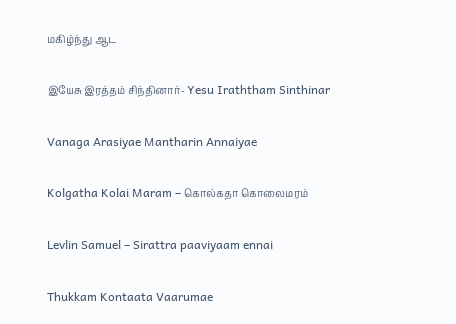மகிழ்ந்து ஆட

இயேசு இரத்தம் சிந்தினார்- Yesu Iraththam Sinthinar

Vanaga Arasiyae Mantharin Annaiyae

Kolgatha Kolai Maram – கொல்கதா கொலைமரம்

Levlin Samuel – Sirattra paaviyaam ennai

Thukkam Kontaata Vaarumae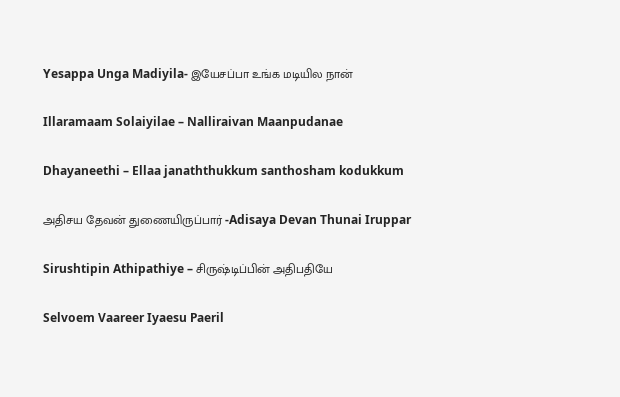Yesappa Unga Madiyila- இயேசப்பா உங்க மடியில நான்

Illaramaam Solaiyilae – Nalliraivan Maanpudanae

Dhayaneethi – Ellaa janaththukkum santhosham kodukkum

அதிசய தேவன் துணையிருப்பார் -Adisaya Devan Thunai Iruppar

Sirushtipin Athipathiye – சிருஷ்டிப்பின் அதிபதியே

Selvoem Vaareer Iyaesu Paeril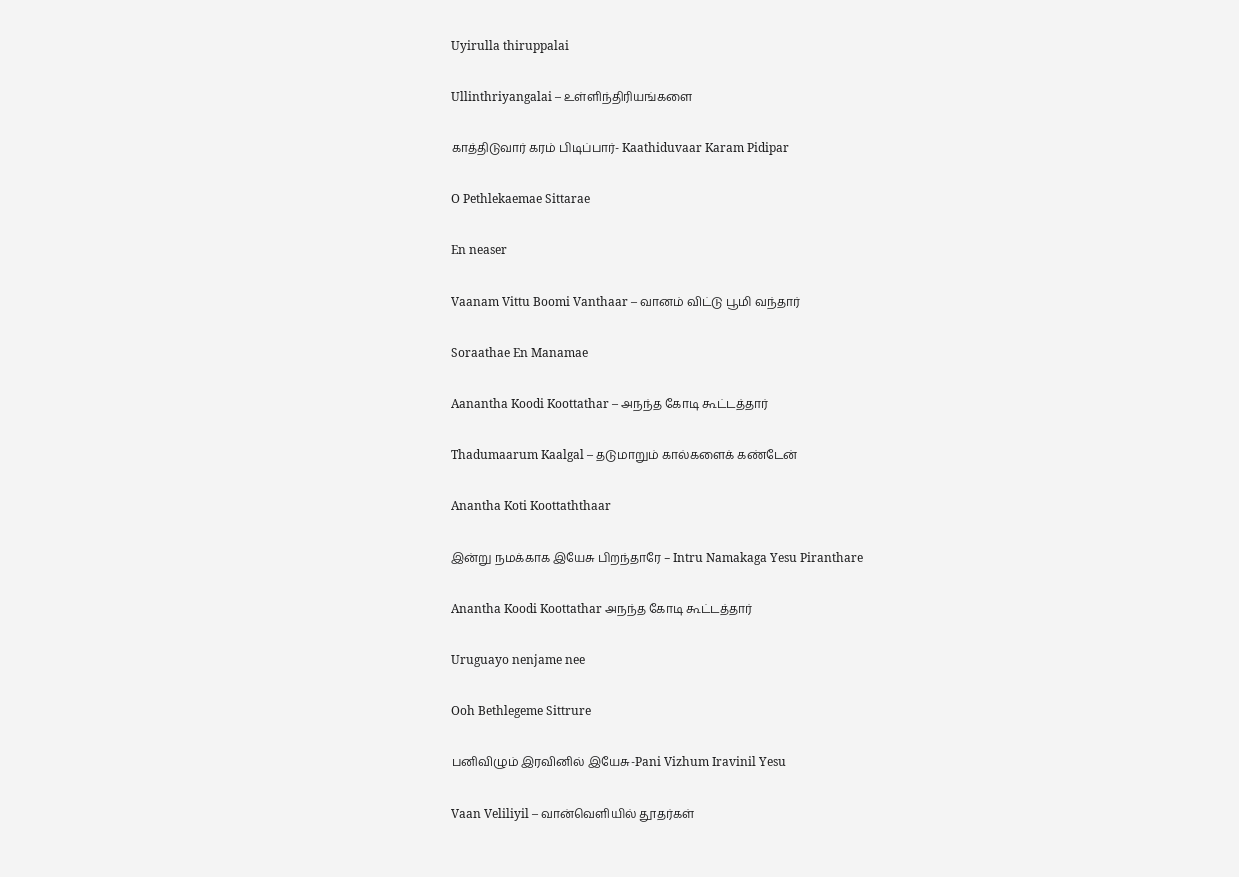Uyirulla thiruppalai

Ullinthriyangalai – உள்ளிந்திரியங்களை

காத்திடுவார் கரம் பிடிப்பார்- Kaathiduvaar Karam Pidipar

O Pethlekaemae Sittarae

En neaser

Vaanam Vittu Boomi Vanthaar – வானம் விட்டு பூமி வந்தார்

Soraathae En Manamae

Aanantha Koodi Koottathar – அநந்த கோடி கூட்டத்தார்

Thadumaarum Kaalgal – தடுமாறும் கால்களைக் கண்டேன்

Anantha Koti Koottaththaar

இன்று நமக்காக இயேசு பிறந்தாரே – Intru Namakaga Yesu Piranthare

Anantha Koodi Koottathar அநந்த கோடி கூட்டத்தார்

Uruguayo nenjame nee

Ooh Bethlegeme Sittrure

பனிவிழும் இரவினில் இயேசு-Pani Vizhum Iravinil Yesu

Vaan Veliliyil – வான்வெளியில் தூதர்கள்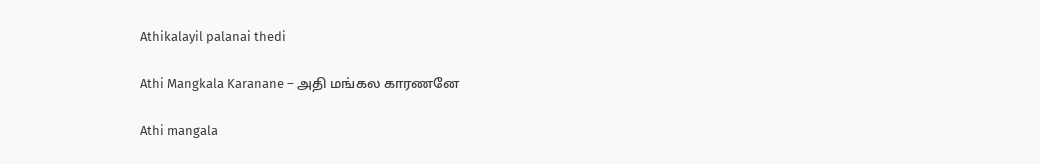Athikalayil palanai thedi

Athi Mangkala Karanane – அதி மங்கல காரணனே

Athi mangala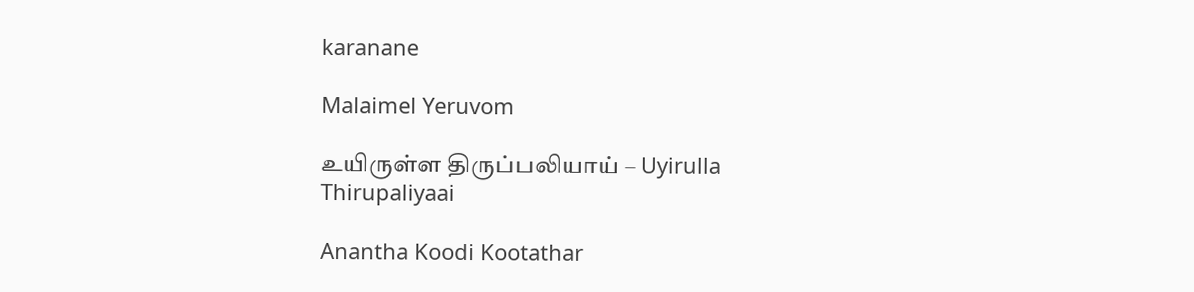karanane

Malaimel Yeruvom

உயிருள்ள திருப்பலியாய் – Uyirulla Thirupaliyaai

Anantha Koodi Kootathar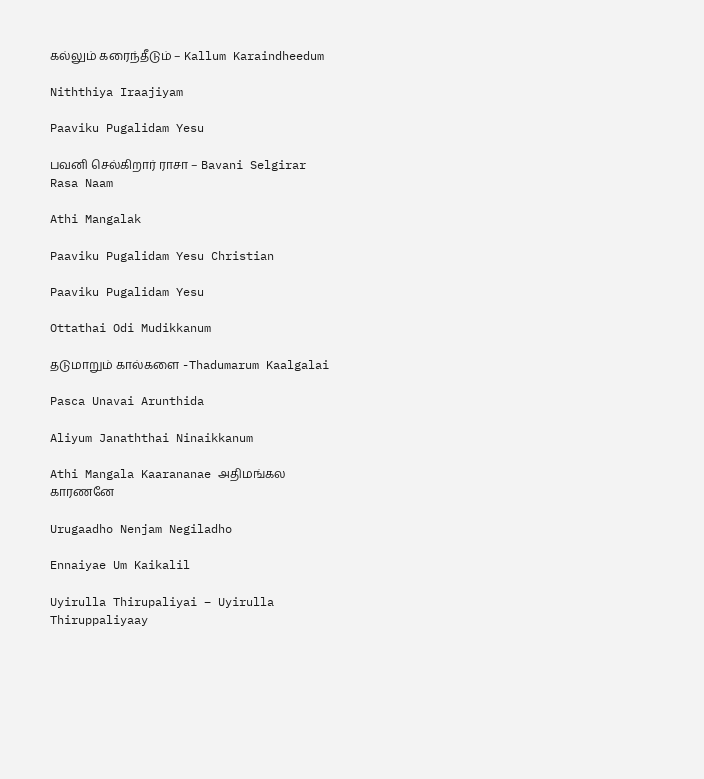கல்லும் கரைந்தீடும் – Kallum Karaindheedum

Niththiya Iraajiyam

Paaviku Pugalidam Yesu

பவனி செல்கிறார் ராசா – Bavani Selgirar Rasa Naam

Athi Mangalak

Paaviku Pugalidam Yesu Christian

Paaviku Pugalidam Yesu

Ottathai Odi Mudikkanum

தடுமாறும் கால்களை -Thadumarum Kaalgalai

Pasca Unavai Arunthida

Aliyum Janaththai Ninaikkanum

Athi Mangala Kaarananae அதிமங்கல காரணனே

Urugaadho Nenjam Negiladho

Ennaiyae Um Kaikalil

Uyirulla Thirupaliyai – Uyirulla Thiruppaliyaay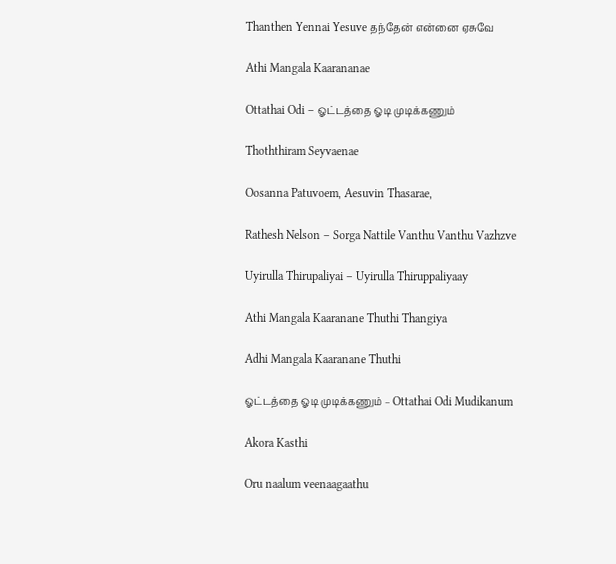Thanthen Yennai Yesuve தந்தேன் என்னை ஏசுவே

Athi Mangala Kaarananae

Ottathai Odi – ஓட்டத்தை ஓடி முடிக்கணும்

Thoththiram Seyvaenae

Oosanna Patuvoem, Aesuvin Thasarae,

Rathesh Nelson – Sorga Nattile Vanthu Vanthu Vazhzve

Uyirulla Thirupaliyai – Uyirulla Thiruppaliyaay

Athi Mangala Kaaranane Thuthi Thangiya

Adhi Mangala Kaaranane Thuthi

ஓட்டத்தை ஓடி முடிக்கணும் – Ottathai Odi Mudikanum

Akora Kasthi

Oru naalum veenaagaathu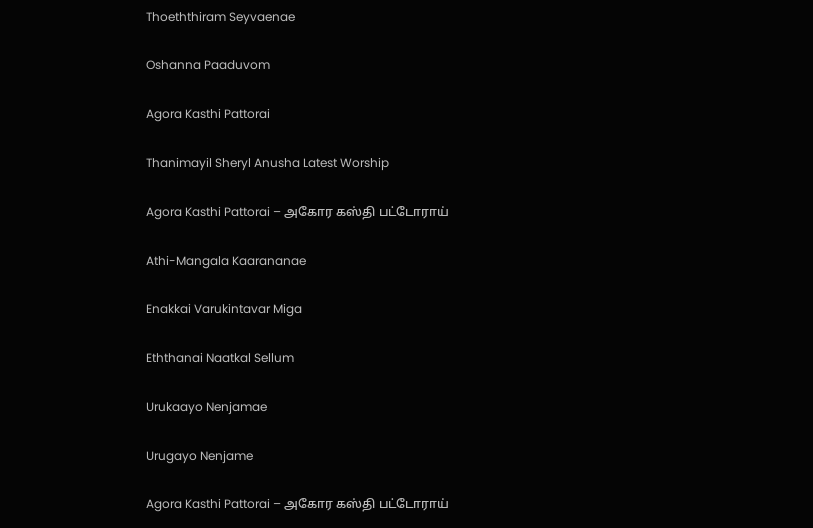Thoeththiram Seyvaenae

Oshanna Paaduvom

Agora Kasthi Pattorai

Thanimayil Sheryl Anusha Latest Worship

Agora Kasthi Pattorai – அகோர கஸ்தி பட்டோராய்

Athi-Mangala Kaarananae

Enakkai Varukintavar Miga

Eththanai Naatkal Sellum

Urukaayo Nenjamae

Urugayo Nenjame

Agora Kasthi Pattorai – அகோர கஸ்தி பட்டோராய்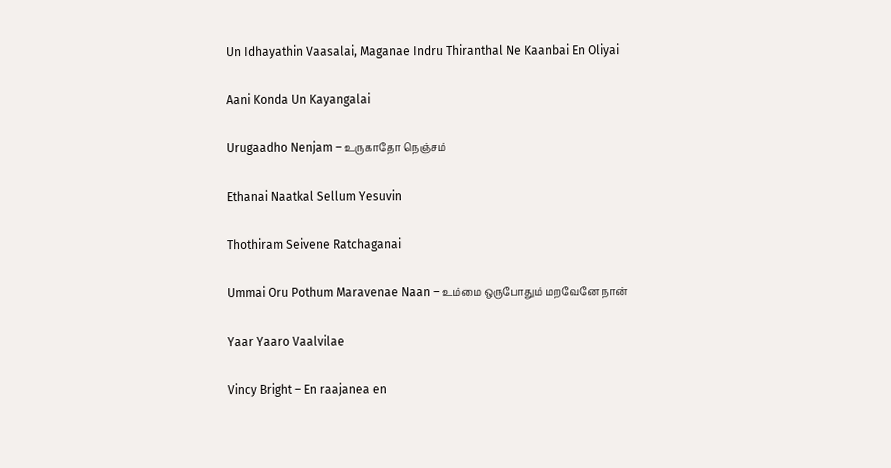Un Idhayathin Vaasalai, Maganae Indru Thiranthal Ne Kaanbai En Oliyai

Aani Konda Un Kayangalai

Urugaadho Nenjam – உருகாதோ நெஞ்சம்

Ethanai Naatkal Sellum Yesuvin

Thothiram Seivene Ratchaganai

Ummai Oru Pothum Maravenae Naan – உம்மை ஒருபோதும் மறவேனே நான்

Yaar Yaaro Vaalvilae

Vincy Bright – En raajanea en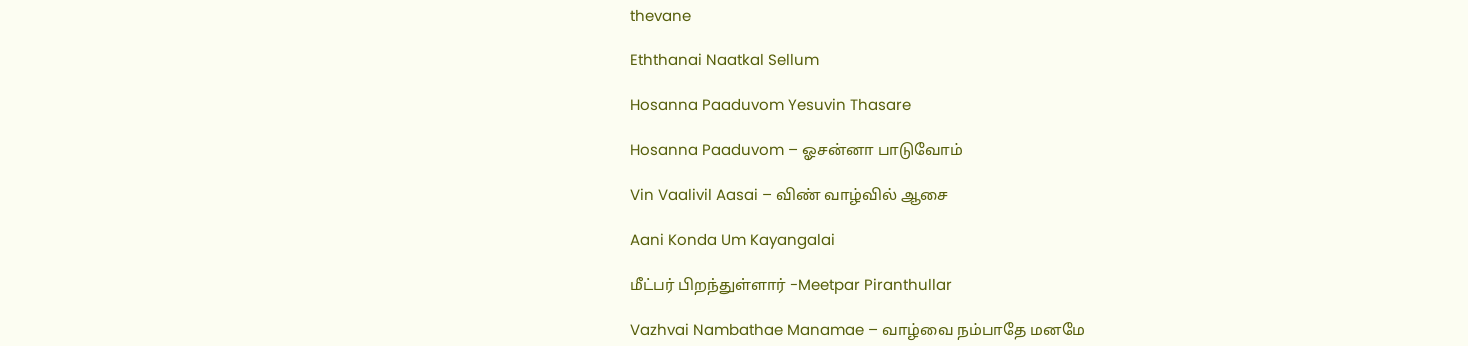thevane

Eththanai Naatkal Sellum

Hosanna Paaduvom Yesuvin Thasare

Hosanna Paaduvom – ஓசன்னா பாடுவோம்

Vin Vaalivil Aasai – விண் வாழ்வில் ஆசை

Aani Konda Um Kayangalai

மீட்பர் பிறந்துள்ளார் -Meetpar Piranthullar

Vazhvai Nambathae Manamae – வாழ்வை நம்பாதே மனமே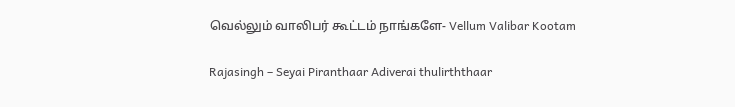வெல்லும் வாலிபர் கூட்டம் நாங்களே- Vellum Valibar Kootam

Rajasingh – Seyai Piranthaar Adiverai thulirththaar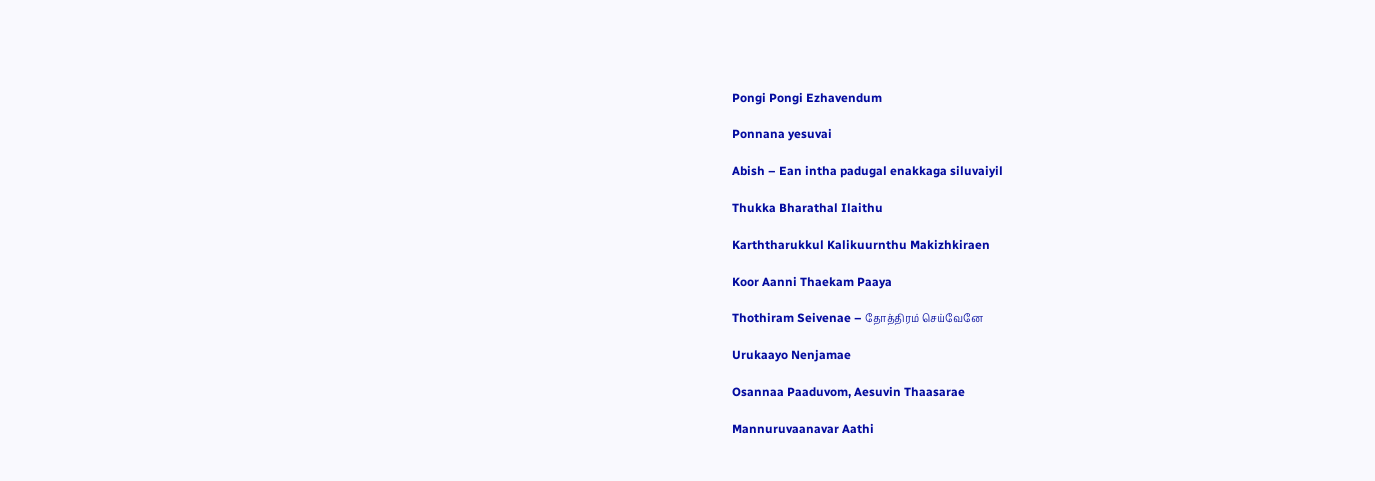Pongi Pongi Ezhavendum

Ponnana yesuvai

Abish – Ean intha padugal enakkaga siluvaiyil

Thukka Bharathal Ilaithu

Karththarukkul Kalikuurnthu Makizhkiraen

Koor Aanni Thaekam Paaya

Thothiram Seivenae – தோத்திரம் செய்வேனே

Urukaayo Nenjamae

Osannaa Paaduvom, Aesuvin Thaasarae

Mannuruvaanavar Aathi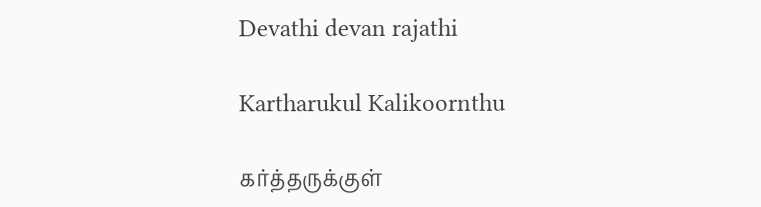Devathi devan rajathi

Kartharukul Kalikoornthu

கர்த்தருக்குள்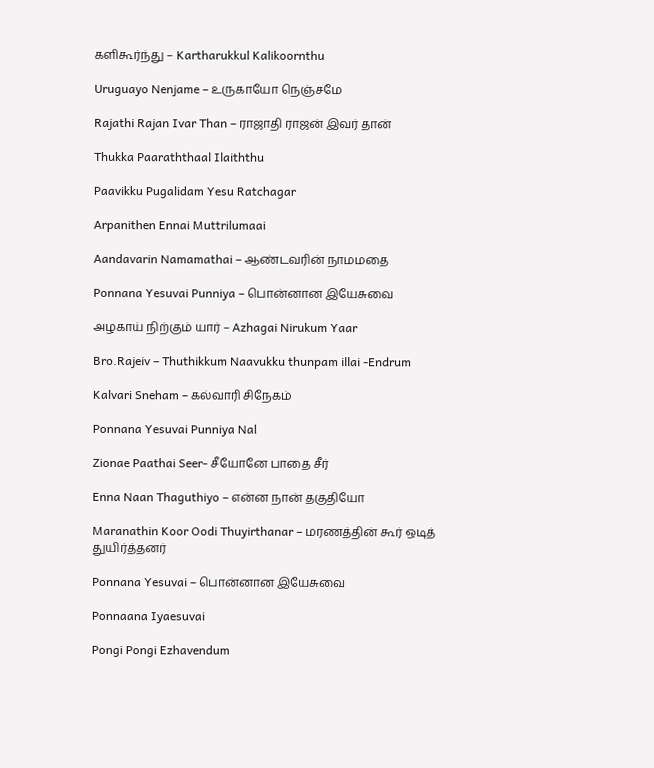களிகூர்ந்து – Kartharukkul Kalikoornthu

Uruguayo Nenjame – உருகாயோ நெஞ்சமே

Rajathi Rajan Ivar Than – ராஜாதி ராஜன் இவர் தான்

Thukka Paaraththaal Ilaiththu

Paavikku Pugalidam Yesu Ratchagar

Arpanithen Ennai Muttrilumaai

Aandavarin Namamathai – ஆண்டவரின் நாமமதை

Ponnana Yesuvai Punniya – பொன்னான இயேசுவை

அழகாய் நிற்கும் யார் – Azhagai Nirukum Yaar

Bro.Rajeiv – Thuthikkum Naavukku thunpam illai -Endrum

Kalvari Sneham – கல்வாரி சிநேகம்

Ponnana Yesuvai Punniya Nal

Zionae Paathai Seer- சீயோனே பாதை சீர்

Enna Naan Thaguthiyo – என்ன நான் தகுதியோ

Maranathin Koor Oodi Thuyirthanar – மரணத்தின் கூர் ஒடித் துயிர்த்தனர்

Ponnana Yesuvai – பொன்னான இயேசுவை

Ponnaana Iyaesuvai

Pongi Pongi Ezhavendum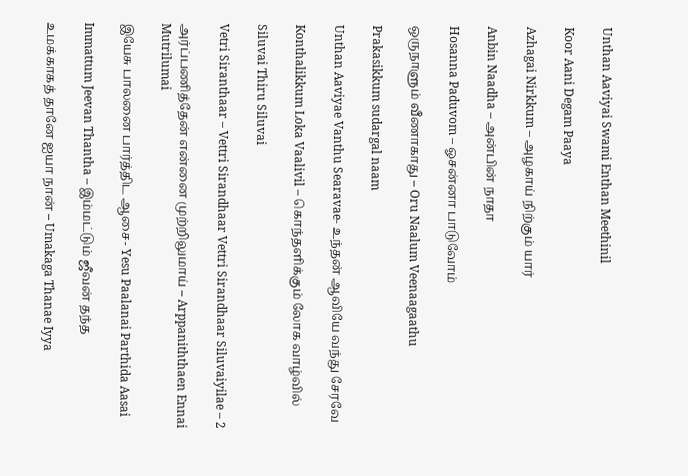Unthan Aaviyai Swami Enthan Meethinil

Koor Aani Degam Paaya

Azhagai Nirkkum – அழகாய் நிற்கும் யார்

Anbin Naadha – அன்பின் நாதா

Hosanna Paduvom – ஓசன்னா பாடுவோம்

ஒருநாளும் வீணாகாது – Oru Naalum Veenaagaathu

Prakasikkum sudargal naam

Unthan Aaviyae Vanthu Searavae- உந்தன் ஆவியே வந்து சேரவே

Konthalikkum Loka Vaalivil – கொந்தளிக்கும் லோக வாழ்வில்

Siluvai Thiru Siluvai

Vetri Siranthaar – Vettri Sirandhaar Vettri Sirandhaar Siluvaiyilae – 2

அர்ப்பணித்தேன் என்னை முற்றிலுமாய் – Arppaniththaen Ennai Mutrilumai

இயேசு பாலனை பார்த்திட ஆசை- Yesu Paalanai Parthida Aasai

Immattum Jeevan Thantha – இம்மட்டும் ஜீவன் தந்த

உமக்காகத் தானே ஐயா நான் – Umakaga Thanae Iyya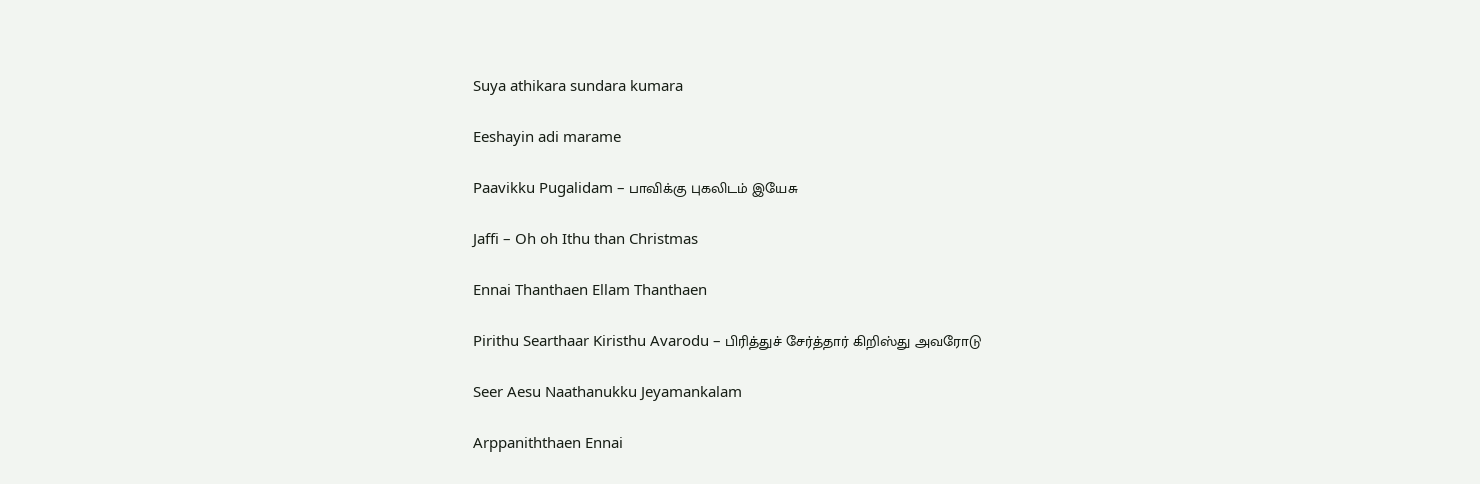Suya athikara sundara kumara

Eeshayin adi marame

Paavikku Pugalidam – பாவிக்கு புகலிடம் இயேசு

Jaffi – Oh oh Ithu than Christmas

Ennai Thanthaen Ellam Thanthaen

Pirithu Searthaar Kiristhu Avarodu – பிரித்துச் சேர்த்தார் கிறிஸ்து அவரோடு

Seer Aesu Naathanukku Jeyamankalam

Arppaniththaen Ennai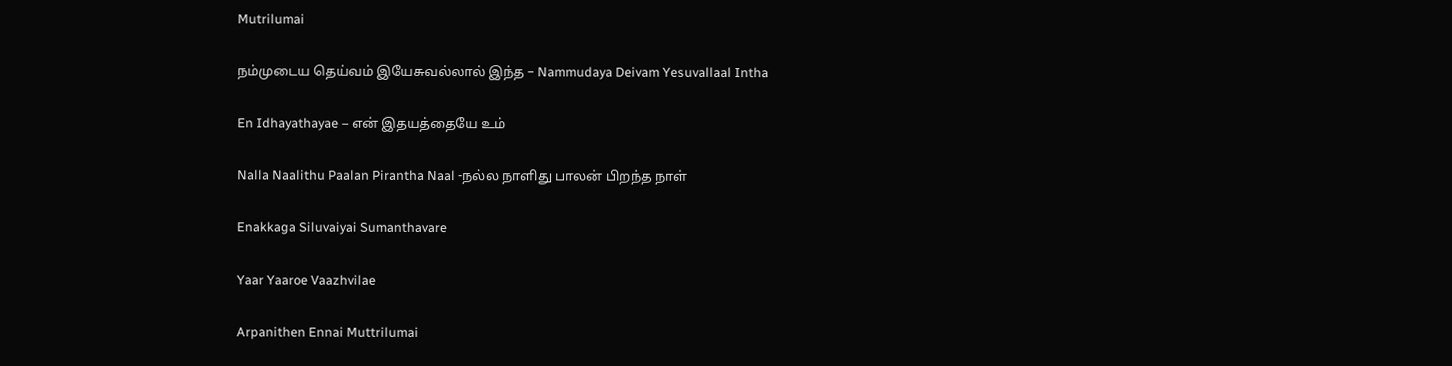Mutrilumai

நம்முடைய தெய்வம் இயேசுவல்லால் இந்த – Nammudaya Deivam Yesuvallaal Intha

En Idhayathayae – என் இதயத்தையே உம்

Nalla Naalithu Paalan Pirantha Naal -நல்ல நாளிது பாலன் பிறந்த நாள்

Enakkaga Siluvaiyai Sumanthavare

Yaar Yaaroe Vaazhvilae

Arpanithen Ennai Muttrilumai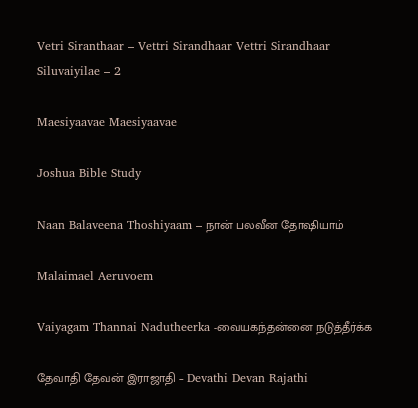Vetri Siranthaar – Vettri Sirandhaar Vettri Sirandhaar Siluvaiyilae – 2

Maesiyaavae Maesiyaavae

Joshua Bible Study

Naan Balaveena Thoshiyaam – நான் பலவீன தோஷியாம்

Malaimael Aeruvoem

Vaiyagam Thannai Nadutheerka -வையகந்தன்னை நடுத்தீர்க்க

தேவாதி தேவன் இராஜாதி – Devathi Devan Rajathi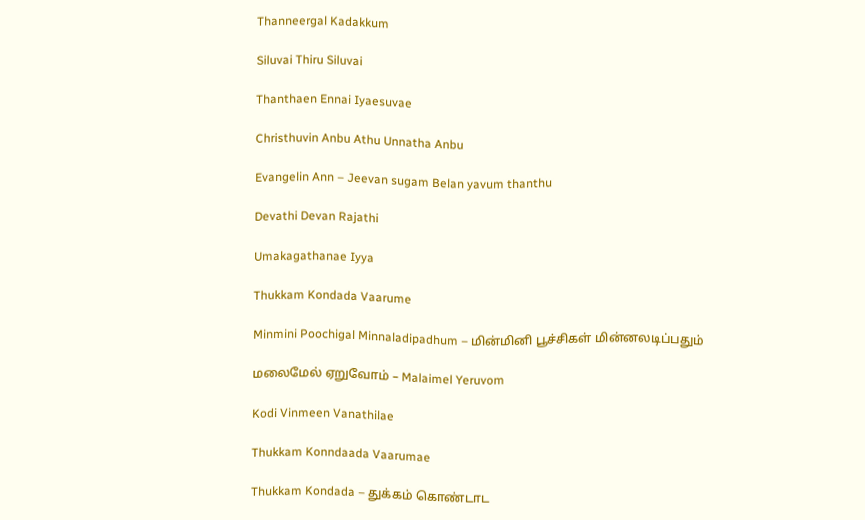Thanneergal Kadakkum

Siluvai Thiru Siluvai

Thanthaen Ennai Iyaesuvae

Christhuvin Anbu Athu Unnatha Anbu

Evangelin Ann – Jeevan sugam Belan yavum thanthu

Devathi Devan Rajathi

Umakagathanae Iyya

Thukkam Kondada Vaarume

Minmini Poochigal Minnaladipadhum – மின்மினி பூச்சிகள் மின்னலடிப்பதும்

மலைமேல் ஏறுவோம் – Malaimel Yeruvom

Kodi Vinmeen Vanathilae

Thukkam Konndaada Vaarumae

Thukkam Kondada – துக்கம் கொண்டாட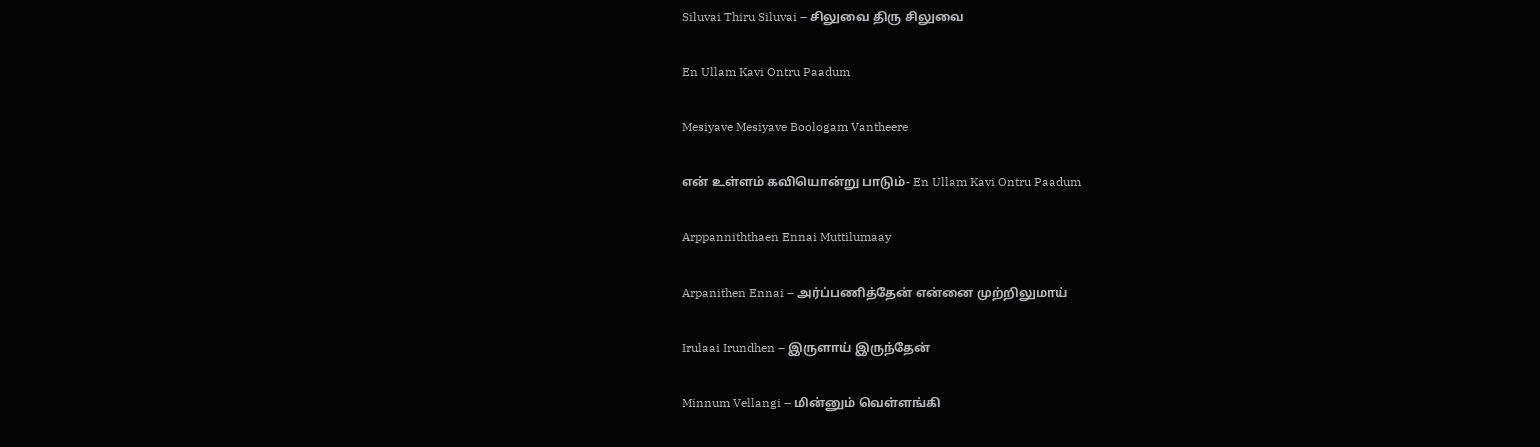Siluvai Thiru Siluvai – சிலுவை திரு சிலுவை

En Ullam Kavi Ontru Paadum

Mesiyave Mesiyave Boologam Vantheere

என் உள்ளம் கவியொன்று பாடும்- En Ullam Kavi Ontru Paadum

Arppanniththaen Ennai Muttilumaay

Arpanithen Ennai – அர்ப்பணித்தேன் என்னை முற்றிலுமாய்

Irulaai Irundhen – இருளாய் இருந்தேன்

Minnum Vellangi – மின்னும் வெள்ளங்கி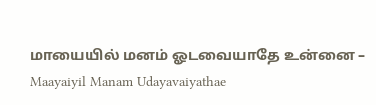மாயையில் மனம் ஓடவையாதே உன்னை – Maayaiyil Manam Udayavaiyathae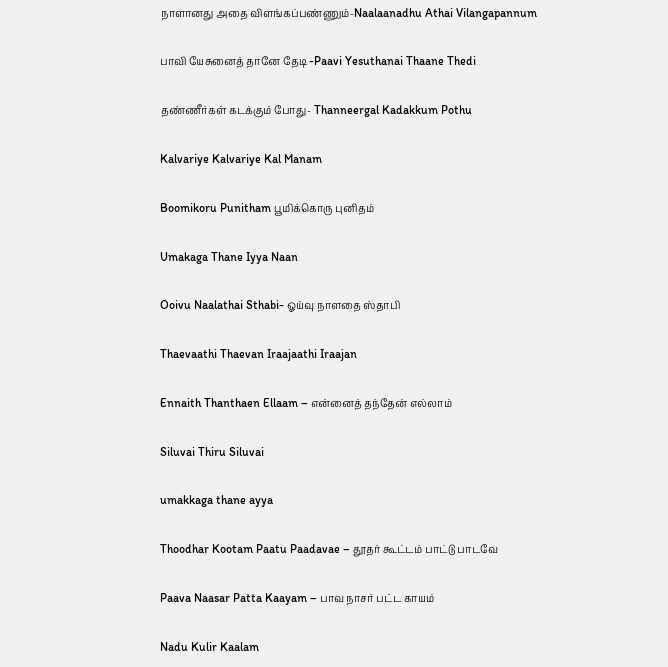நாளானது அதை விளங்கப்பண்ணும்-Naalaanadhu Athai Vilangapannum

பாவி யேசுனைத் தானே தேடி -Paavi Yesuthanai Thaane Thedi

தண்ணீர்கள் கடக்கும் போது- Thanneergal Kadakkum Pothu

Kalvariye Kalvariye Kal Manam

Boomikoru Punitham பூமிக்கொரு புனிதம்

Umakaga Thane Iyya Naan

Ooivu Naalathai Sthabi- ஓய்வு நாளதை ஸ்தாபி

Thaevaathi Thaevan Iraajaathi Iraajan

Ennaith Thanthaen Ellaam – என்னைத் தந்தேன் எல்லாம்

Siluvai Thiru Siluvai

umakkaga thane ayya

Thoodhar Kootam Paatu Paadavae – தூதர் கூட்டம் பாட்டு பாடவே

Paava Naasar Patta Kaayam – பாவ நாசர் பட்ட காயம்

Nadu Kulir Kaalam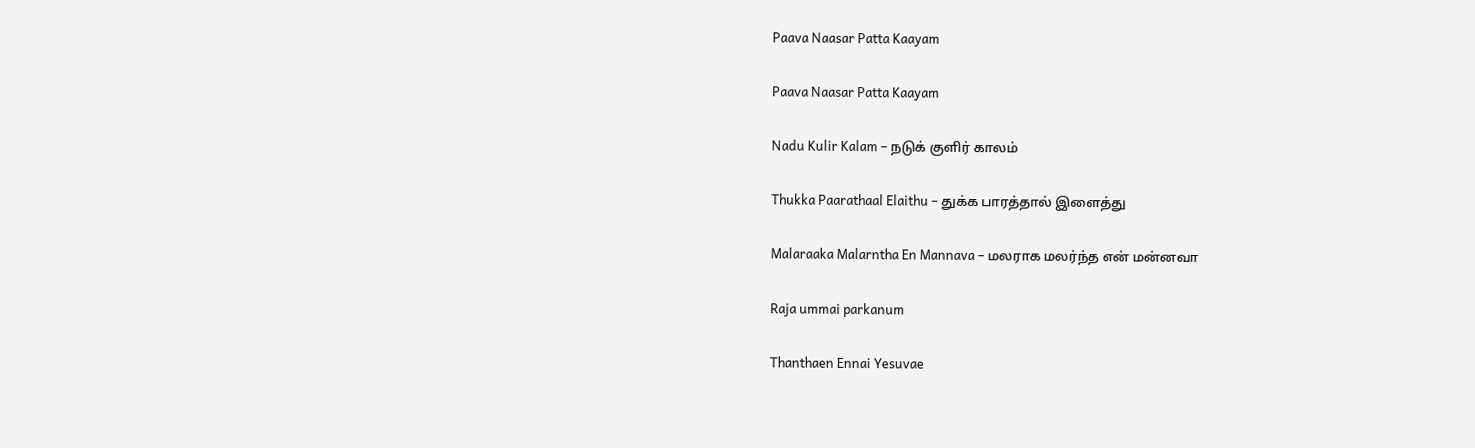Paava Naasar Patta Kaayam

Paava Naasar Patta Kaayam

Nadu Kulir Kalam – நடுக் குளிர் காலம்

Thukka Paarathaal Elaithu – துக்க பாரத்தால் இளைத்து

Malaraaka Malarntha En Mannava – மலராக மலர்ந்த என் மன்னவா

Raja ummai parkanum

Thanthaen Ennai Yesuvae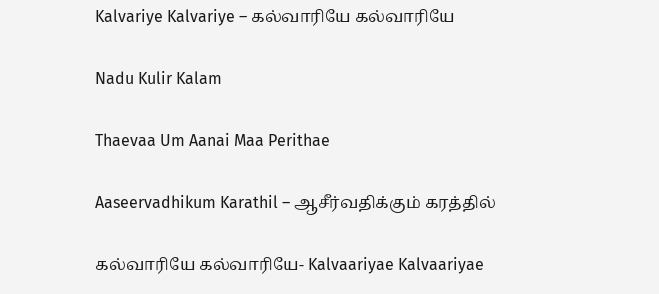Kalvariye Kalvariye – கல்வாரியே கல்வாரியே

Nadu Kulir Kalam

Thaevaa Um Aanai Maa Perithae

Aaseervadhikum Karathil – ஆசீர்வதிக்கும் கரத்தில்

கல்வாரியே கல்வாரியே- Kalvaariyae Kalvaariyae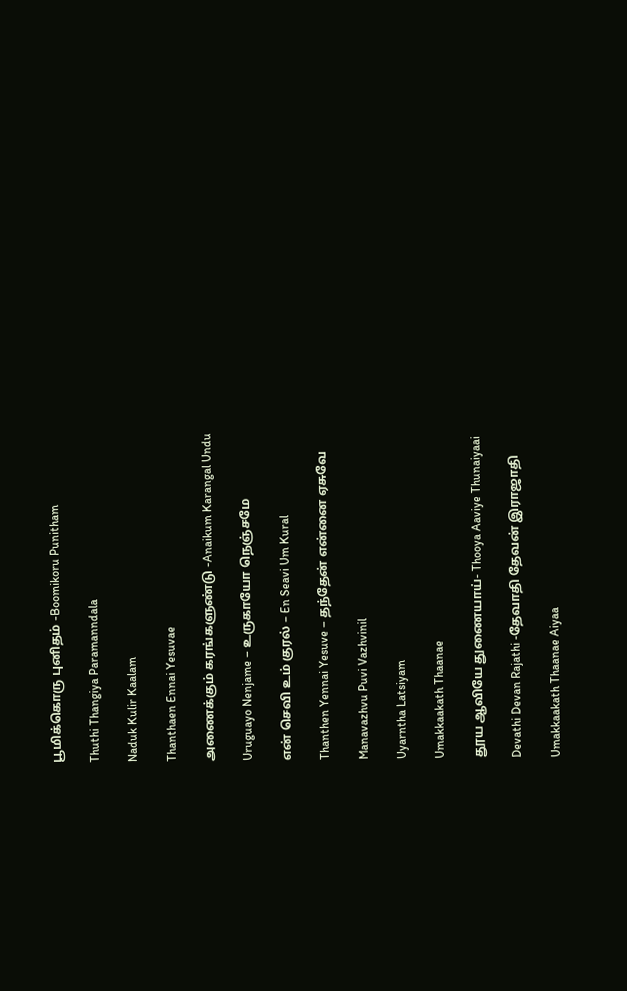பூமிக்கொரு புனிதம் -Boomikoru Punitham

Thuthi Thangiya Paramanndala

Naduk Kulir Kaalam

Thanthaen Ennai Yesuvae

அணைக்கும் கரங்களுண்டு -Anaikum Karangal Undu

Uruguayo Nenjame – உருகாயோ நெஞ்சமே

என் செவி உம் குரல் – En Seavi Um Kural

Thanthen Yennai Yesuve – தந்தேன் என்னை ஏசுவே

Manavazhvu Puvi Vazhvinil

Uyarntha Latsiyam

Umakkaakath Thaanae

தூய ஆவியே துணையாய்- Thooya Aaviye Thunaiyaai

Devathi Devan Rajathi -தேவாதி தேவன் இராஜாதி

Umakkaakath Thaanae Aiyaa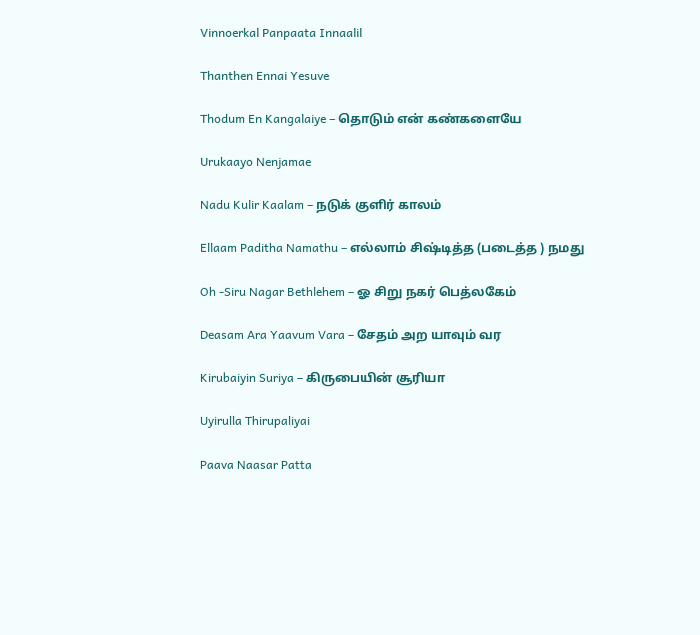Vinnoerkal Panpaata Innaalil

Thanthen Ennai Yesuve

Thodum En Kangalaiye – தொடும் என் கண்களையே

Urukaayo Nenjamae

Nadu Kulir Kaalam – நடுக் குளிர் காலம்

Ellaam Paditha Namathu – எல்லாம் சிஷ்டித்த (படைத்த ) நமது

Oh -Siru Nagar Bethlehem – ஓ சிறு நகர் பெத்லகேம்

Deasam Ara Yaavum Vara – சேதம் அற யாவும் வர

Kirubaiyin Suriya – கிருபையின் சூரியா

Uyirulla Thirupaliyai

Paava Naasar Patta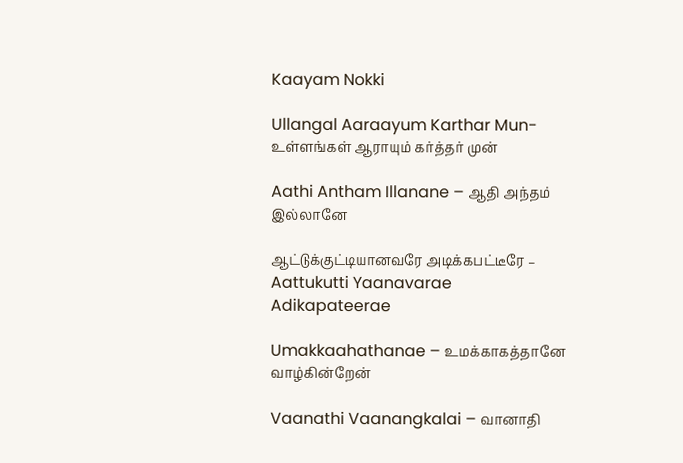Kaayam Nokki

Ullangal Aaraayum Karthar Mun- உள்ளங்கள் ஆராயும் கர்த்தர் முன்

Aathi Antham Illanane – ஆதி அந்தம் இல்லானே

ஆட்டுக்குட்டியானவரே அடிக்கபட்டீரே – Aattukutti Yaanavarae Adikapateerae

Umakkaahathanae – உமக்காகத்தானே வாழ்கின்றேன்

Vaanathi Vaanangkalai – வானாதி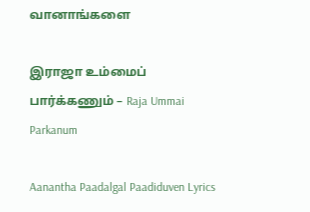வானாங்களை

இராஜா உம்மைப் பார்க்கணும் – Raja Ummai Parkanum

Aanantha Paadalgal Paadiduven Lyrics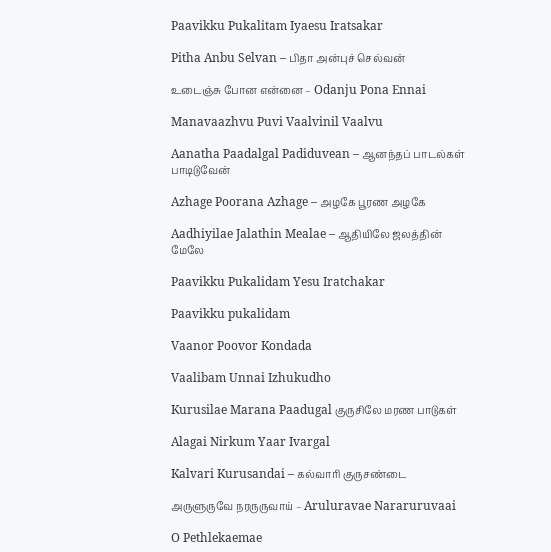Paavikku Pukalitam Iyaesu Iratsakar

Pitha Anbu Selvan – பிதா அன்புச் செல்வன்

உடைஞ்சு போன என்னை – Odanju Pona Ennai

Manavaazhvu Puvi Vaalvinil Vaalvu

Aanatha Paadalgal Padiduvean – ஆனந்தப் பாடல்கள் பாடிடுவேன்

Azhage Poorana Azhage – அழகே பூரண அழகே

Aadhiyilae Jalathin Mealae – ஆதியிலே ஜலத்தின் மேலே

Paavikku Pukalidam Yesu Iratchakar

Paavikku pukalidam

Vaanor Poovor Kondada

Vaalibam Unnai Izhukudho

Kurusilae Marana Paadugal குருசிலே மரண பாடுகள்

Alagai Nirkum Yaar Ivargal

Kalvari Kurusandai – கல்வாரி குருசண்டை

அருளுருவே நரருருவாய் – Aruluravae Nararuruvaai

O Pethlekaemae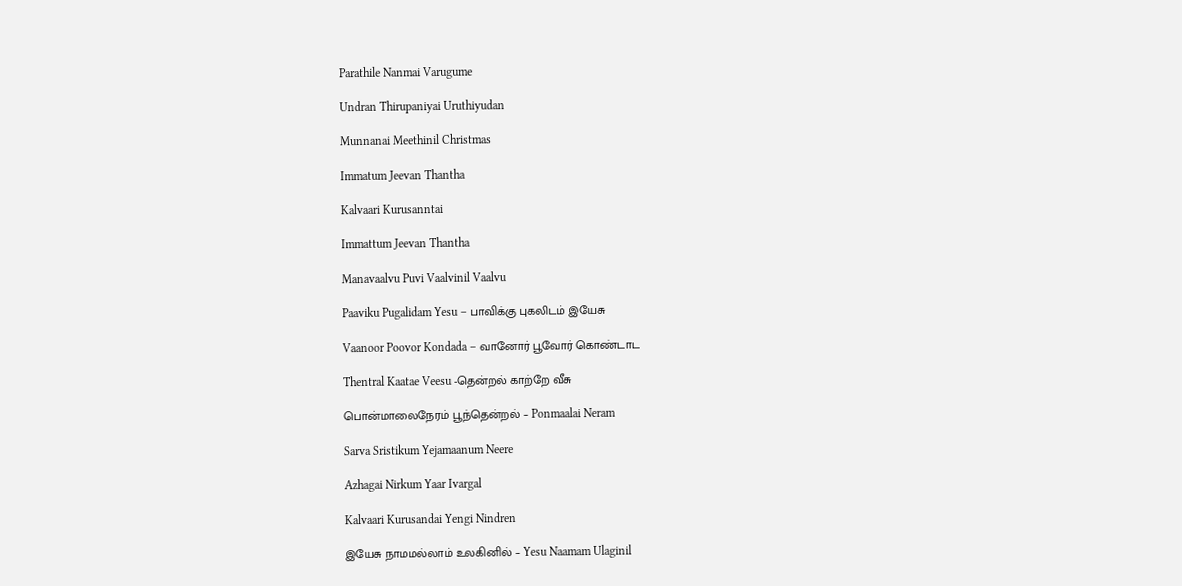Parathile Nanmai Varugume

Undran Thirupaniyai Uruthiyudan

Munnanai Meethinil Christmas

Immatum Jeevan Thantha

Kalvaari Kurusanntai

Immattum Jeevan Thantha

Manavaalvu Puvi Vaalvinil Vaalvu

Paaviku Pugalidam Yesu – பாவிக்கு புகலிடம் இயேசு

Vaanoor Poovor Kondada – வானோர் பூவோர் கொண்டாட

Thentral Kaatae Veesu -தென்றல் காற்றே வீசு

பொன்மாலைநேரம் பூந்தென்றல் – Ponmaalai Neram

Sarva Sristikum Yejamaanum Neere

Azhagai Nirkum Yaar Ivargal

Kalvaari Kurusandai Yengi Nindren

இயேசு நாமமல்லாம் உலகினில் – Yesu Naamam Ulaginil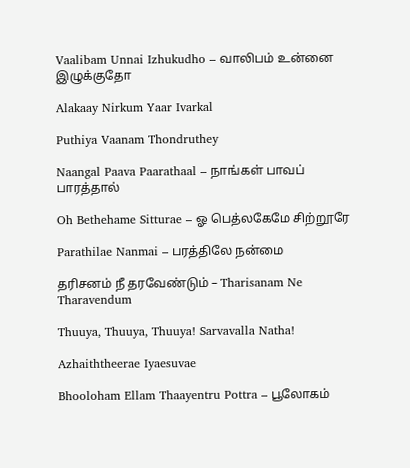Vaalibam Unnai Izhukudho – வாலிபம் உன்னை இழுக்குதோ

Alakaay Nirkum Yaar Ivarkal

Puthiya Vaanam Thondruthey

Naangal Paava Paarathaal – நாங்கள் பாவப் பாரத்தால்

Oh Bethehame Sitturae – ஓ பெத்லகேமே சிற்றூரே

Parathilae Nanmai – பரத்திலே நன்மை

தரிசனம் நீ தரவேண்டும் – Tharisanam Ne Tharavendum

Thuuya, Thuuya, Thuuya! Sarvavalla Natha!

Azhaiththeerae Iyaesuvae

Bhooloham Ellam Thaayentru Pottra – பூலோகம்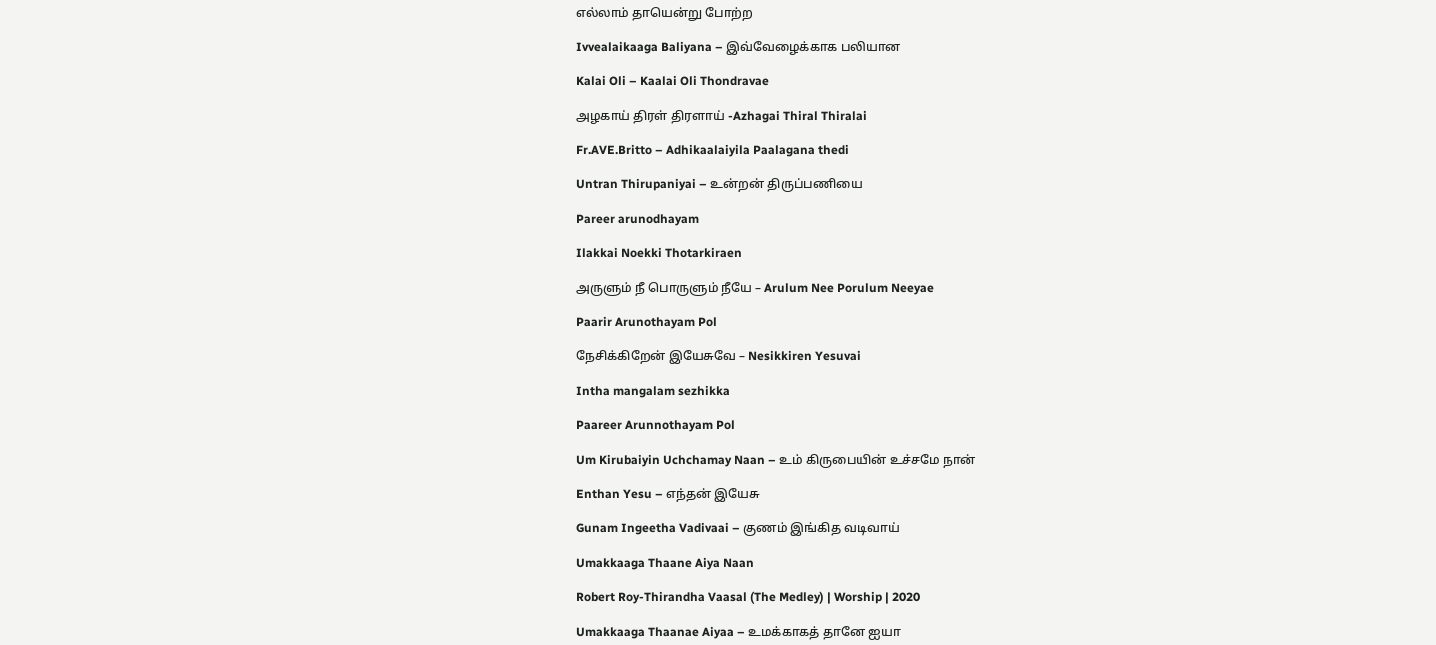எல்லாம் தாயென்று போற்ற

Ivvealaikaaga Baliyana – இவ்வேழைக்காக பலியான

Kalai Oli – Kaalai Oli Thondravae

அழகாய் திரள் திரளாய் -Azhagai Thiral Thiralai

Fr.AVE.Britto – Adhikaalaiyila Paalagana thedi

Untran Thirupaniyai – உன்றன் திருப்பணியை

Pareer arunodhayam

Ilakkai Noekki Thotarkiraen

அருளும் நீ பொருளும் நீயே – Arulum Nee Porulum Neeyae

Paarir Arunothayam Pol

நேசிக்கிறேன் இயேசுவே – Nesikkiren Yesuvai

Intha mangalam sezhikka

Paareer Arunnothayam Pol

Um Kirubaiyin Uchchamay Naan – உம் கிருபையின் உச்சமே நான்

Enthan Yesu – எந்தன் இயேசு

Gunam Ingeetha Vadivaai – குணம் இங்கித வடிவாய்

Umakkaaga Thaane Aiya Naan

Robert Roy-Thirandha Vaasal (The Medley) | Worship | 2020

Umakkaaga Thaanae Aiyaa – உமக்காகத் தானே ஐயா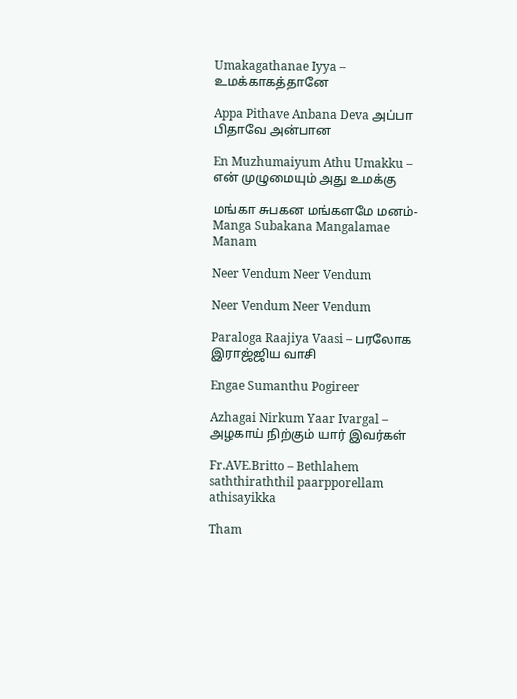Umakagathanae Iyya – உமக்காகத்தானே

Appa Pithave Anbana Deva அப்பா பிதாவே அன்பான

En Muzhumaiyum Athu Umakku – என் முழுமையும் அது உமக்கு

மங்கா சுபகன மங்களமே மனம்-Manga Subakana Mangalamae Manam

Neer Vendum Neer Vendum

Neer Vendum Neer Vendum

Paraloga Raajiya Vaasi – பரலோக இராஜ்ஜிய வாசி

Engae Sumanthu Pogireer

Azhagai Nirkum Yaar Ivargal – அழகாய் நிற்கும் யார் இவர்கள்

Fr.AVE.Britto – Bethlahem saththiraththil paarpporellam athisayikka

Tham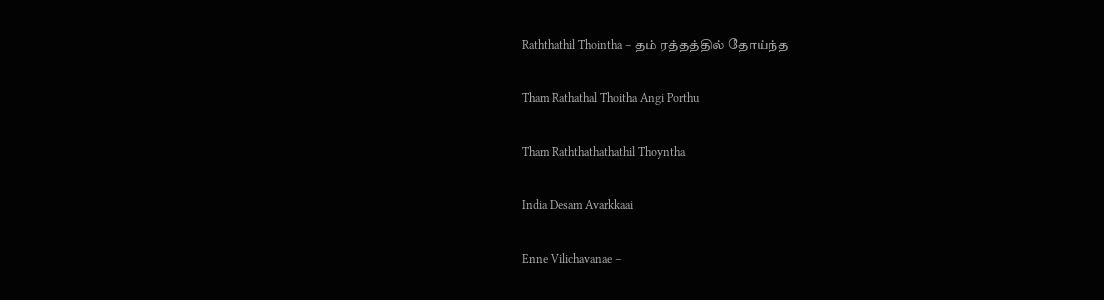Raththathil Thointha – தம் ரத்தத்தில் தோய்ந்த

Tham Rathathal Thoitha Angi Porthu

Tham Raththathathathil Thoyntha

India Desam Avarkkaai

Enne Vilichavanae –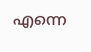എന്നെ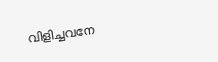വിളിച്ചവനേ